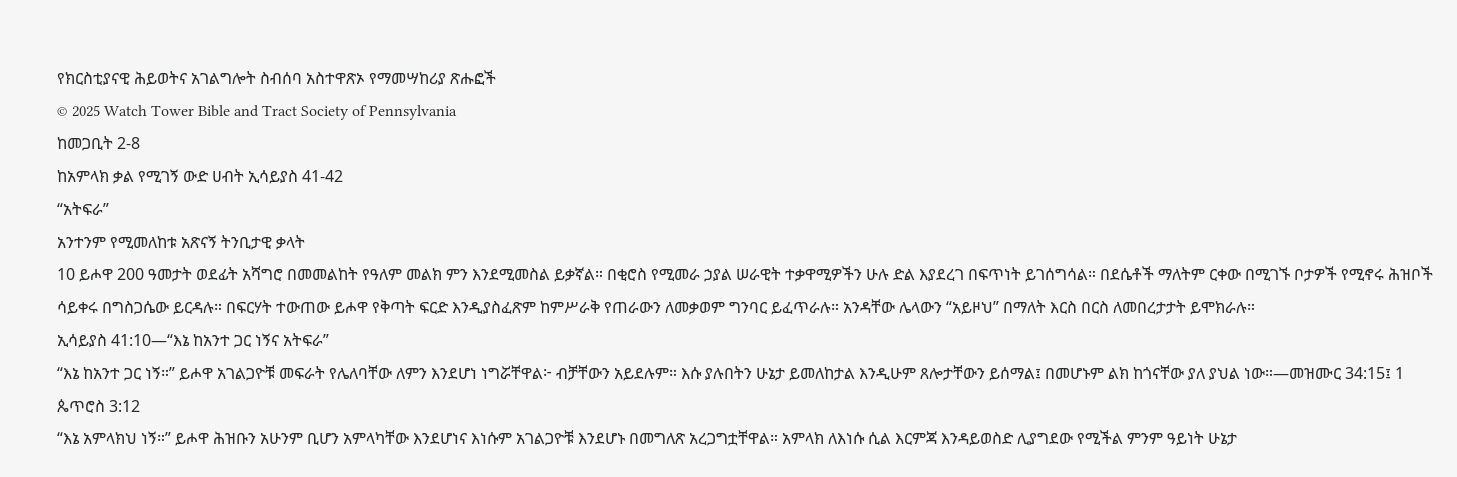የክርስቲያናዊ ሕይወትና አገልግሎት ስብሰባ አስተዋጽኦ የማመሣከሪያ ጽሑፎች
© 2025 Watch Tower Bible and Tract Society of Pennsylvania
ከመጋቢት 2-8
ከአምላክ ቃል የሚገኝ ውድ ሀብት ኢሳይያስ 41-42
“አትፍራ”
አንተንም የሚመለከቱ አጽናኝ ትንቢታዊ ቃላት
10 ይሖዋ 200 ዓመታት ወደፊት አሻግሮ በመመልከት የዓለም መልክ ምን እንደሚመስል ይቃኛል። በቂሮስ የሚመራ ኃያል ሠራዊት ተቃዋሚዎችን ሁሉ ድል እያደረገ በፍጥነት ይገሰግሳል። በደሴቶች ማለትም ርቀው በሚገኙ ቦታዎች የሚኖሩ ሕዝቦች ሳይቀሩ በግስጋሴው ይርዳሉ። በፍርሃት ተውጠው ይሖዋ የቅጣት ፍርድ እንዲያስፈጽም ከምሥራቅ የጠራውን ለመቃወም ግንባር ይፈጥራሉ። አንዳቸው ሌላውን “አይዞህ” በማለት እርስ በርስ ለመበረታታት ይሞክራሉ።
ኢሳይያስ 41:10—“እኔ ከአንተ ጋር ነኝና አትፍራ”
“እኔ ከአንተ ጋር ነኝ።” ይሖዋ አገልጋዮቹ መፍራት የሌለባቸው ለምን እንደሆነ ነግሯቸዋል፦ ብቻቸውን አይደሉም። እሱ ያሉበትን ሁኔታ ይመለከታል እንዲሁም ጸሎታቸውን ይሰማል፤ በመሆኑም ልክ ከጎናቸው ያለ ያህል ነው።—መዝሙር 34:15፤ 1 ጴጥሮስ 3:12
“እኔ አምላክህ ነኝ።” ይሖዋ ሕዝቡን አሁንም ቢሆን አምላካቸው እንደሆነና እነሱም አገልጋዮቹ እንደሆኑ በመግለጽ አረጋግቷቸዋል። አምላክ ለእነሱ ሲል እርምጃ እንዳይወስድ ሊያግደው የሚችል ምንም ዓይነት ሁኔታ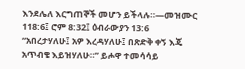እንደሌለ እርግጠኞች መሆን ይችላሉ።—መዝሙር 118:6፤ ሮም 8:32፤ ዕብራውያን 13:6
“አበረታሃለሁ፤ አዎ እረዳሃለሁ፤ በጽድቅ ቀኝ እጄ አጥብቄ እይዝሃለሁ።” ይሖዋ ተመሳሳይ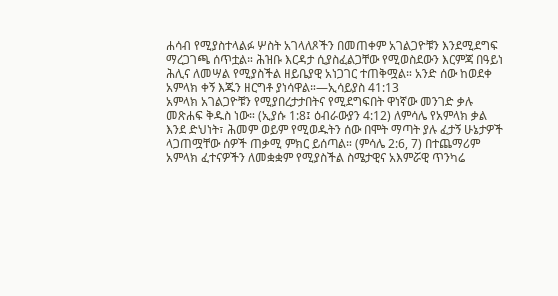ሐሳብ የሚያስተላልፉ ሦስት አገላለጾችን በመጠቀም አገልጋዮቹን እንደሚደግፍ ማረጋገጫ ሰጥቷል። ሕዝቡ እርዳታ ሲያስፈልጋቸው የሚወስደውን እርምጃ በዓይነ ሕሊና ለመሣል የሚያስችል ዘይቤያዊ አነጋገር ተጠቅሟል። አንድ ሰው ከወደቀ አምላክ ቀኝ እጁን ዘርግቶ ያነሳዋል።—ኢሳይያስ 41:13
አምላክ አገልጋዮቹን የሚያበረታታበትና የሚደግፍበት ዋነኛው መንገድ ቃሉ መጽሐፍ ቅዱስ ነው። (ኢያሱ 1:8፤ ዕብራውያን 4:12) ለምሳሌ የአምላክ ቃል እንደ ድህነት፣ ሕመም ወይም የሚወዱትን ሰው በሞት ማጣት ያሉ ፈታኝ ሁኔታዎች ላጋጠሟቸው ሰዎች ጠቃሚ ምክር ይሰጣል። (ምሳሌ 2:6, 7) በተጨማሪም አምላክ ፈተናዎችን ለመቋቋም የሚያስችል ስሜታዊና አእምሯዊ ጥንካሬ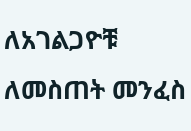ለአገልጋዮቹ ለመስጠት መንፈስ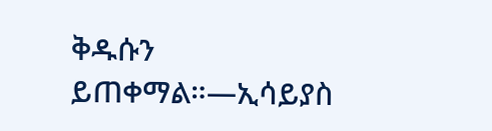ቅዱሱን ይጠቀማል።—ኢሳይያስ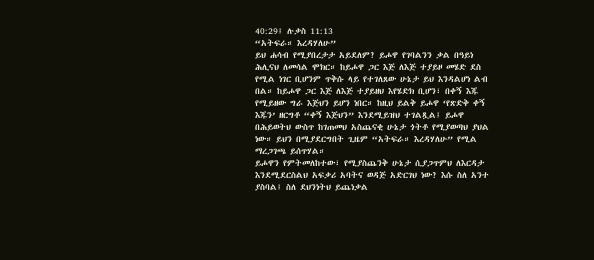40:29፤ ሉቃስ 11:13
“አትፍራ። እረዳሃለሁ”
ይህ ሐሳብ የሚያበረታታ አይደለም? ይሖዋ የገባልንን ቃል በዓይነ ሕሊናህ ለመሳል ሞክር። ከይሖዋ ጋር እጅ ለእጅ ተያይዞ መሄድ ደስ የሚል ነገር ቢሆንም ጥቅሱ ላይ የተገለጸው ሁኔታ ይህ እንዳልሆነ ልብ በል። ከይሖዋ ጋር እጅ ለእጅ ተያይዘህ እየሄድክ ቢሆን፣ በቀኝ እጁ የሚይዘው ግራ እጅህን ይሆን ነበር። ከዚህ ይልቅ ይሖዋ ‘የጽድቅ ቀኝ እጁን’ ዘርግቶ “ቀኝ እጅህን” እንደሚይዝህ ተገልጿል፤ ይሖዋ በሕይወትህ ውስጥ ከገጠመህ አስጨናቂ ሁኔታ ጎትቶ የሚያወጣህ ያህል ነው። ይህን በሚያደርግበት ጊዜም “አትፍራ። እረዳሃለሁ” የሚል ማረጋገጫ ይሰጥሃል።
ይሖዋን የምትመለከተው፣ የሚያስጨንቅ ሁኔታ ሲያጋጥምህ ለእርዳታ እንደሚደርስልህ አፍቃሪ አባትና ወዳጅ አድርገህ ነው? እሱ ስለ አንተ ያስባል፤ ስለ ደህንነትህ ይጨነቃል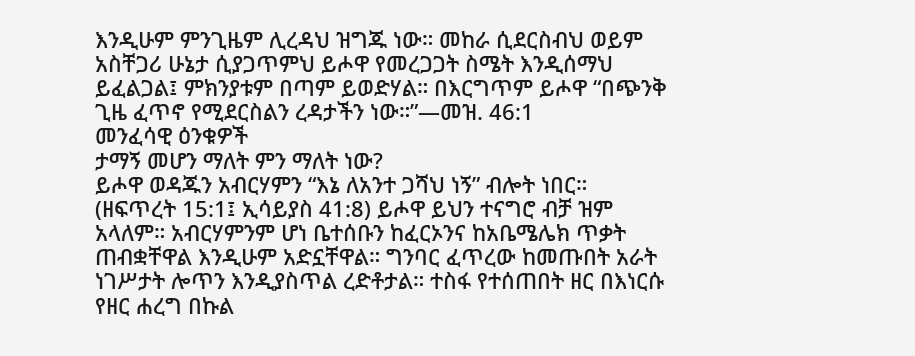እንዲሁም ምንጊዜም ሊረዳህ ዝግጁ ነው። መከራ ሲደርስብህ ወይም አስቸጋሪ ሁኔታ ሲያጋጥምህ ይሖዋ የመረጋጋት ስሜት እንዲሰማህ ይፈልጋል፤ ምክንያቱም በጣም ይወድሃል። በእርግጥም ይሖዋ “በጭንቅ ጊዜ ፈጥኖ የሚደርስልን ረዳታችን ነው።”—መዝ. 46:1
መንፈሳዊ ዕንቁዎች
ታማኝ መሆን ማለት ምን ማለት ነው?
ይሖዋ ወዳጁን አብርሃምን “እኔ ለአንተ ጋሻህ ነኝ” ብሎት ነበር። (ዘፍጥረት 15:1፤ ኢሳይያስ 41:8) ይሖዋ ይህን ተናግሮ ብቻ ዝም አላለም። አብርሃምንም ሆነ ቤተሰቡን ከፈርኦንና ከአቤሜሌክ ጥቃት ጠብቋቸዋል እንዲሁም አድኗቸዋል። ግንባር ፈጥረው ከመጡበት አራት ነገሥታት ሎጥን እንዲያስጥል ረድቶታል። ተስፋ የተሰጠበት ዘር በእነርሱ የዘር ሐረግ በኩል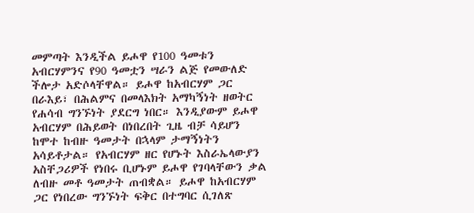መምጣት እንዲችል ይሖዋ የ100 ዓመቱን አብርሃምንና የ90 ዓመቷን ሣራን ልጅ የመውለድ ችሎታ አድሶላቸዋል። ይሖዋ ከአብርሃም ጋር በራእይ፣ በሕልምና በመላእክት አማካኝነት ዘወትር የሐሳብ ግንኙነት ያደርግ ነበር። እንዲያውም ይሖዋ አብርሃም በሕይወት በነበረበት ጊዜ ብቻ ሳይሆን ከሞተ ከብዙ ዓመታት በኋላም ታማኝነትን አሳይቶታል። የአብርሃም ዘር የሆኑት እስራኤላውያን አስቸጋሪዎች የነበሩ ቢሆኑም ይሖዋ የገባላቸውን ቃል ለብዙ መቶ ዓመታት ጠብቋል። ይሖዋ ከአብርሃም ጋር የነበረው ግንኙነት ፍቅር በተግባር ሲገለጽ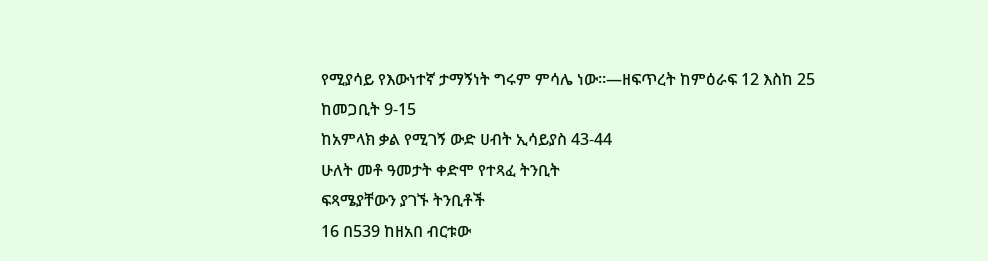የሚያሳይ የእውነተኛ ታማኝነት ግሩም ምሳሌ ነው።—ዘፍጥረት ከምዕራፍ 12 እስከ 25
ከመጋቢት 9-15
ከአምላክ ቃል የሚገኝ ውድ ሀብት ኢሳይያስ 43-44
ሁለት መቶ ዓመታት ቀድሞ የተጻፈ ትንቢት
ፍጻሜያቸውን ያገኙ ትንቢቶች
16 በ539 ከዘአበ ብርቱው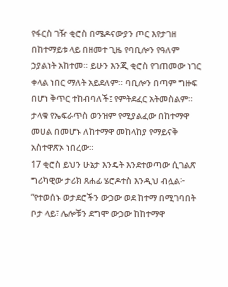የፋርስ ገዥ ቂሮስ በሜዶናውያን ጦር እየታገዘ በከተማይቱ ላይ በዘመተ ጊዜ የባቢሎን የዓለም ኃያልነት አከተመ። ይሁን እንጂ ቂሮስ የገጠመው ነገር ቀላል ነበር ማለት አይደለም። ባቢሎን በጣም ግዙፍ በሆነ ቅጥር ተከብባለች፤ የምትደፈር አትመስልም። ታላቁ የኤፍራጥስ ወንዝም የሚያልፈው በከተማዋ መሀል በመሆኑ ለከተማዋ መከላከያ የማይናቅ አስተዋጽኦ ነበረው።
17 ቂሮስ ይህን ሁኔታ እንዴት እንደተወጣው ሲገልጽ ግሪካዊው ታሪክ ጸሐፊ ሄሮዶተስ እንዲህ ብሏል፦ “የተወሰኑ ወታደሮችን ውኃው ወደ ከተማ በሚገባበት ቦታ ላይ፣ ሌሎቹን ደግሞ ውኃው ከከተማዋ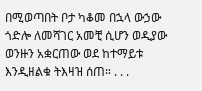በሚወጣበት ቦታ ካቆመ በኋላ ውኃው ጎድሎ ለመሻገር አመቺ ሲሆን ወዲያው ወንዙን አቋርጠው ወደ ከተማይቱ እንዲዘልቁ ትእዛዝ ሰጠ። . . .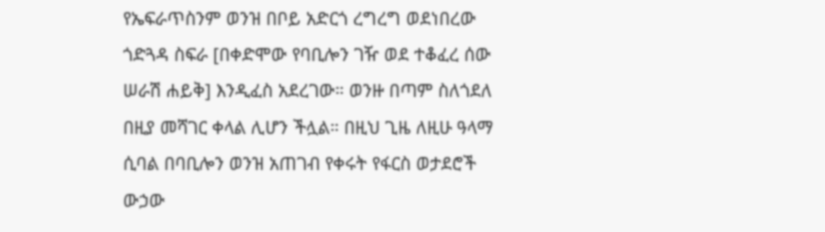የኤፍራጥስንም ወንዝ በቦይ አድርጎ ረግረግ ወደነበረው ጎድጓዳ ስፍራ [በቀድሞው የባቢሎን ገዥ ወደ ተቆፈረ ሰው ሠራሽ ሐይቅ] እንዲፈስ አደረገው። ወንዙ በጣም ስለጎደለ በዚያ መሻገር ቀላል ሊሆን ችሏል። በዚህ ጊዜ ለዚሁ ዓላማ ሲባል በባቢሎን ወንዝ አጠገብ የቀሩት የፋርስ ወታደሮች ውኃው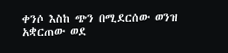ቀንሶ እስከ ጭን በሚደርሰው ወንዝ አቋርጠው ወደ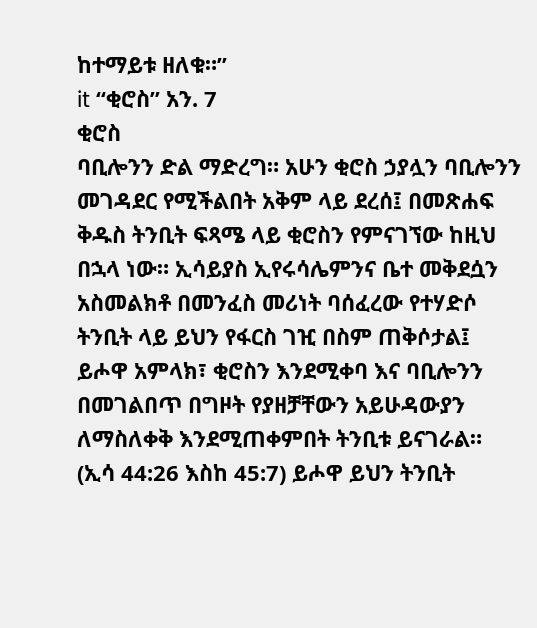ከተማይቱ ዘለቁ።”
it “ቂሮስ” አን. 7
ቂሮስ
ባቢሎንን ድል ማድረግ። አሁን ቂሮስ ኃያሏን ባቢሎንን መገዳደር የሚችልበት አቅም ላይ ደረሰ፤ በመጽሐፍ ቅዱስ ትንቢት ፍጻሜ ላይ ቂሮስን የምናገኘው ከዚህ በኋላ ነው። ኢሳይያስ ኢየሩሳሌምንና ቤተ መቅደሷን አስመልክቶ በመንፈስ መሪነት ባሰፈረው የተሃድሶ ትንቢት ላይ ይህን የፋርስ ገዢ በስም ጠቅሶታል፤ ይሖዋ አምላክ፣ ቂሮስን እንደሚቀባ እና ባቢሎንን በመገልበጥ በግዞት የያዘቻቸውን አይሁዳውያን ለማስለቀቅ እንደሚጠቀምበት ትንቢቱ ይናገራል። (ኢሳ 44:26 እስከ 45:7) ይሖዋ ይህን ትንቢት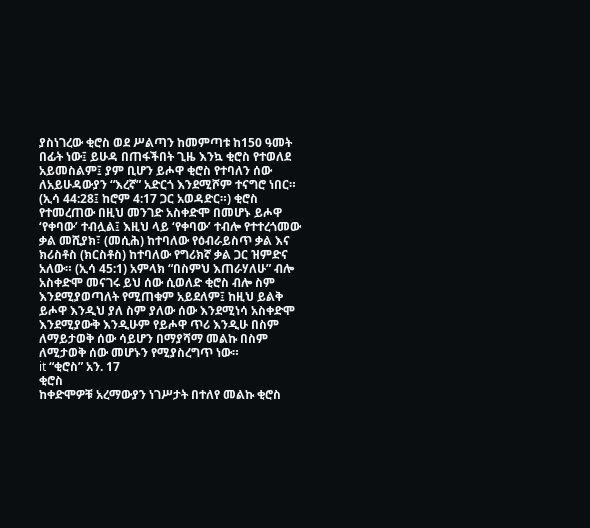ያስነገረው ቂሮስ ወደ ሥልጣን ከመምጣቱ ከ150 ዓመት በፊት ነው፤ ይሁዳ በጠፋችበት ጊዜ እንኳ ቂሮስ የተወለደ አይመስልም፤ ያም ቢሆን ይሖዋ ቂሮስ የተባለን ሰው ለአይሁዳውያን “እረኛ” አድርጎ እንደሚሾም ተናግሮ ነበር። (ኢሳ 44:28፤ ከሮም 4:17 ጋር አወዳድር።) ቂሮስ የተመረጠው በዚህ መንገድ አስቀድሞ በመሆኑ ይሖዋ ‘የቀባው’ ተብሏል፤ እዚህ ላይ ‘የቀባው’ ተብሎ የተተረጎመው ቃል መሺያክ፣ (መሲሕ) ከተባለው የዕብራይስጥ ቃል እና ክሪስቶስ (ክርስቶስ) ከተባለው የግሪክኛ ቃል ጋር ዝምድና አለው። (ኢሳ 45:1) አምላክ “በስምህ እጠራሃለሁ” ብሎ አስቀድሞ መናገሩ ይህ ሰው ሲወለድ ቂሮስ ብሎ ስም እንደሚያወጣለት የሚጠቁም አይደለም፤ ከዚህ ይልቅ ይሖዋ እንዲህ ያለ ስም ያለው ሰው እንደሚነሳ አስቀድሞ እንደሚያውቅ እንዲሁም የይሖዋ ጥሪ እንዲሁ በስም ለማይታወቅ ሰው ሳይሆን በማያሻማ መልኩ በስም ለሚታወቅ ሰው መሆኑን የሚያስረግጥ ነው።
it “ቂሮስ” አን. 17
ቂሮስ
ከቀድሞዎቹ አረማውያን ነገሥታት በተለየ መልኩ ቂሮስ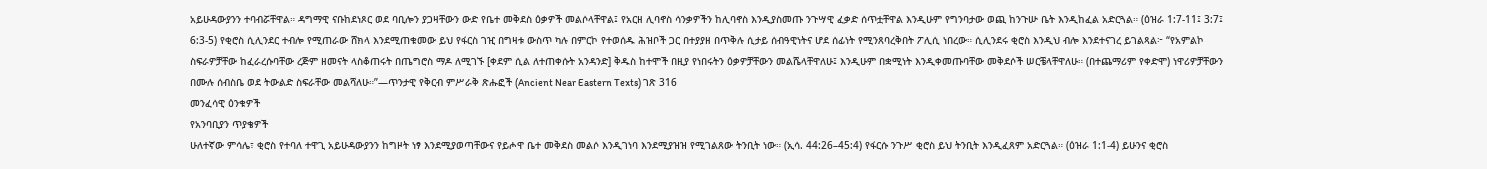አይሁዳውያንን ተባብሯቸዋል። ዳግማዊ ናቡከደነጾር ወደ ባቢሎን ያጋዛቸውን ውድ የቤተ መቅደስ ዕቃዎች መልሶላቸዋል፤ የአርዘ ሊባኖስ ሳንቃዎችን ከሊባኖስ እንዲያስመጡ ንጉሣዊ ፈቃድ ሰጥቷቸዋል እንዲሁም የግንባታው ወጪ ከንጉሡ ቤት እንዲከፈል አድርጓል። (ዕዝራ 1:7-11፤ 3:7፤ 6:3-5) የቂሮስ ሲሊንደር ተብሎ የሚጠራው ሸክላ እንደሚጠቁመው ይህ የፋርስ ገዢ በግዛቱ ውስጥ ካሉ በምርኮ የተወሰዱ ሕዝቦች ጋር በተያያዘ በጥቅሉ ሲታይ ሰብዓዊነትና ሆደ ሰፊነት የሚንጸባረቅበት ፖሊሲ ነበረው። ሲሊንደሩ ቂሮስ እንዲህ ብሎ እንደተናገረ ይገልጻል፦ “የአምልኮ ስፍራዎቻቸው ከፈራረሱባቸው ረጅም ዘመናት ላስቆጠሩት በጤግሮስ ማዶ ለሚገኙ [ቀደም ሲል ለተጠቀሱት አንዳንድ] ቅዱስ ከተሞች በዚያ የነበሩትን ዕቃዎቻቸውን መልሼላቸዋለሁ፤ እንዲሁም በቋሚነት እንዲቀመጡባቸው መቅደሶች ሠርቼላቸዋለሁ። (በተጨማሪም የቀድሞ) ነዋሪዎቻቸውን በሙሉ ሰብስቤ ወደ ትውልድ ስፍራቸው መልሻለሁ።”—ጥንታዊ የቅርብ ምሥራቅ ጽሑፎች (Ancient Near Eastern Texts) ገጽ 316
መንፈሳዊ ዕንቁዎች
የአንባቢያን ጥያቄዎች
ሁለተኛው ምሳሌ፣ ቂሮስ የተባለ ተዋጊ አይሁዳውያንን ከግዞት ነፃ እንደሚያወጣቸውና የይሖዋ ቤተ መቅደስ መልሶ እንዲገነባ እንደሚያዝዝ የሚገልጸው ትንቢት ነው። (ኢሳ. 44:26–45:4) የፋርሱ ንጉሥ ቂሮስ ይህ ትንቢት እንዲፈጸም አድርጓል። (ዕዝራ 1:1-4) ይሁንና ቂሮስ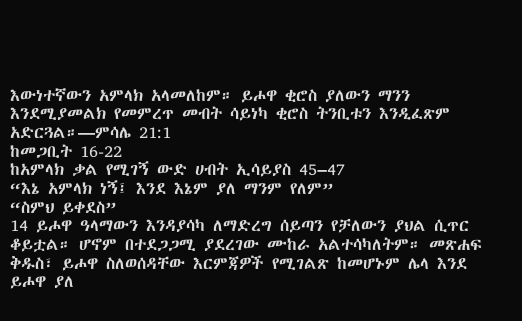እውነተኛውን አምላክ አላመለከም። ይሖዋ ቂሮስ ያለውን ማንን እንደሚያመልክ የመምረጥ መብት ሳይነካ ቂሮስ ትንቢቱን እንዲፈጽም አድርጓል።—ምሳሌ 21:1
ከመጋቢት 16-22
ከአምላክ ቃል የሚገኝ ውድ ሀብት ኢሳይያስ 45–47
“እኔ አምላክ ነኝ፤ እንደ እኔም ያለ ማንም የለም”
“ስምህ ይቀደስ”
14 ይሖዋ ዓላማውን እንዳያሳካ ለማድረግ ሰይጣን የቻለውን ያህል ሲጥር ቆይቷል። ሆኖም በተደጋጋሚ ያደረገው ሙከራ አልተሳካለትም። መጽሐፍ ቅዱስ፣ ይሖዋ ስለወሰዳቸው እርምጃዎች የሚገልጽ ከመሆኑም ሌላ እንደ ይሖዋ ያለ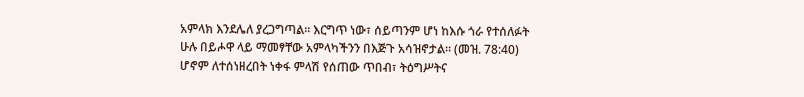አምላክ እንደሌለ ያረጋግጣል። እርግጥ ነው፣ ሰይጣንም ሆነ ከእሱ ጎራ የተሰለፉት ሁሉ በይሖዋ ላይ ማመፃቸው አምላካችንን በእጅጉ አሳዝኖታል። (መዝ. 78:40) ሆኖም ለተሰነዘረበት ነቀፋ ምላሽ የሰጠው ጥበብ፣ ትዕግሥትና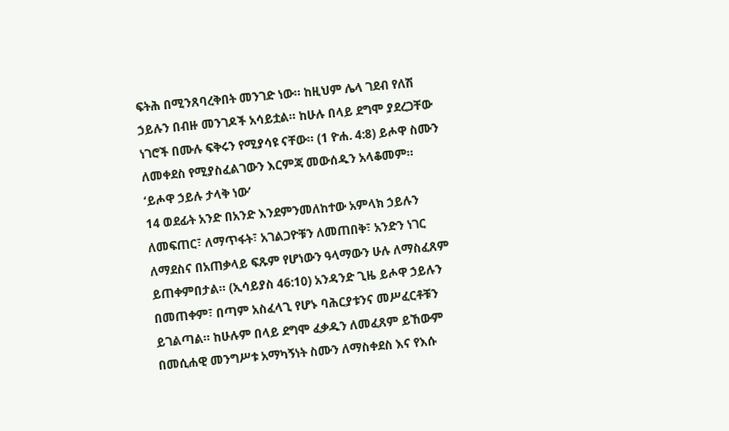ፍትሕ በሚንጸባረቅበት መንገድ ነው። ከዚህም ሌላ ገደብ የለሽ ኃይሉን በብዙ መንገዶች አሳይቷል። ከሁሉ በላይ ደግሞ ያደረጋቸው ነገሮች በሙሉ ፍቅሩን የሚያሳዩ ናቸው። (1 ዮሐ. 4:8) ይሖዋ ስሙን ለመቀደስ የሚያስፈልገውን እርምጃ መውሰዱን አላቆመም።
‘ይሖዋ ኃይሉ ታላቅ ነው’
14 ወደፊት አንድ በአንድ እንደምንመለከተው አምላክ ኃይሉን ለመፍጠር፣ ለማጥፋት፣ አገልጋዮቹን ለመጠበቅ፣ አንድን ነገር ለማደስና በአጠቃላይ ፍጹም የሆነውን ዓላማውን ሁሉ ለማስፈጸም ይጠቀምበታል። (ኢሳይያስ 46:10) አንዳንድ ጊዜ ይሖዋ ኃይሉን በመጠቀም፣ በጣም አስፈላጊ የሆኑ ባሕርያቱንና መሥፈርቶቹን ይገልጣል። ከሁሉም በላይ ደግሞ ፈቃዱን ለመፈጸም ይኸውም በመሲሐዊ መንግሥቱ አማካኝነት ስሙን ለማስቀደስ እና የእሱ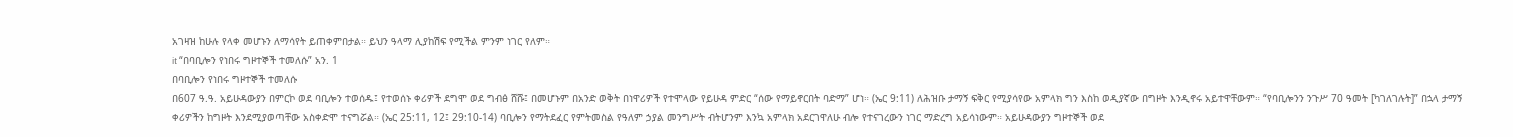አገዛዝ ከሁሉ የላቀ መሆኑን ለማሳየት ይጠቀምበታል። ይህን ዓላማ ሊያከሽፍ የሚችል ምንም ነገር የለም።
it “በባቢሎን የነበሩ ግዞተኞች ተመለሱ” አን. 1
በባቢሎን የነበሩ ግዞተኞች ተመለሱ
በ607 ዓ.ዓ. አይሁዳውያን በምርኮ ወደ ባቢሎን ተወሰዱ፤ የተወሰኑ ቀሪዎች ደግሞ ወደ ግብፅ ሸሹ፤ በመሆኑም በአንድ ወቅት በነዋሪዎች የተሞላው የይሁዳ ምድር “ሰው የማይኖርበት ባድማ” ሆነ። (ኤር 9:11) ለሕዝቡ ታማኝ ፍቅር የሚያሳየው አምላክ ግን እስከ ወዲያኛው በግዞት እንዲኖሩ አይተዋቸውም። “የባቢሎንን ንጉሥ 70 ዓመት [ካገለገሉት]” በኋላ ታማኝ ቀሪዎችን ከግዞት እንደሚያወጣቸው አስቀድሞ ተናግሯል። (ኤር 25:11, 12፤ 29:10-14) ባቢሎን የማትደፈር የምትመስል የዓለም ኃያል መንግሥት ብትሆንም እንኳ አምላክ አደርገዋለሁ ብሎ የተናገረውን ነገር ማድረግ አይሳነውም። አይሁዳውያን ግዞተኞች ወደ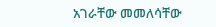አገራቸው መመለሳቸው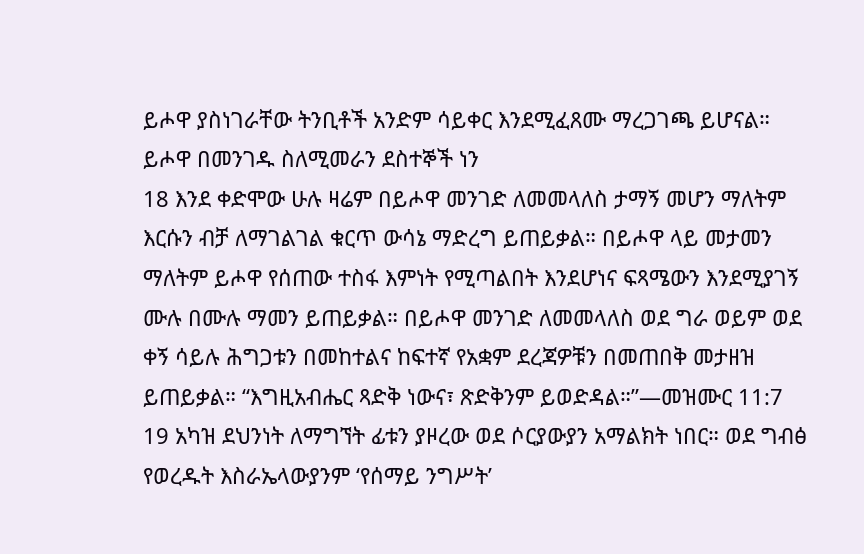ይሖዋ ያስነገራቸው ትንቢቶች አንድም ሳይቀር እንደሚፈጸሙ ማረጋገጫ ይሆናል።
ይሖዋ በመንገዱ ስለሚመራን ደስተኞች ነን
18 እንደ ቀድሞው ሁሉ ዛሬም በይሖዋ መንገድ ለመመላለስ ታማኝ መሆን ማለትም እርሱን ብቻ ለማገልገል ቁርጥ ውሳኔ ማድረግ ይጠይቃል። በይሖዋ ላይ መታመን ማለትም ይሖዋ የሰጠው ተስፋ እምነት የሚጣልበት እንደሆነና ፍጻሜውን እንደሚያገኝ ሙሉ በሙሉ ማመን ይጠይቃል። በይሖዋ መንገድ ለመመላለስ ወደ ግራ ወይም ወደ ቀኝ ሳይሉ ሕግጋቱን በመከተልና ከፍተኛ የአቋም ደረጃዎቹን በመጠበቅ መታዘዝ ይጠይቃል። “እግዚአብሔር ጻድቅ ነውና፣ ጽድቅንም ይወድዳል።”—መዝሙር 11:7
19 አካዝ ደህንነት ለማግኘት ፊቱን ያዞረው ወደ ሶርያውያን አማልክት ነበር። ወደ ግብፅ የወረዱት እስራኤላውያንም ‘የሰማይ ንግሥት’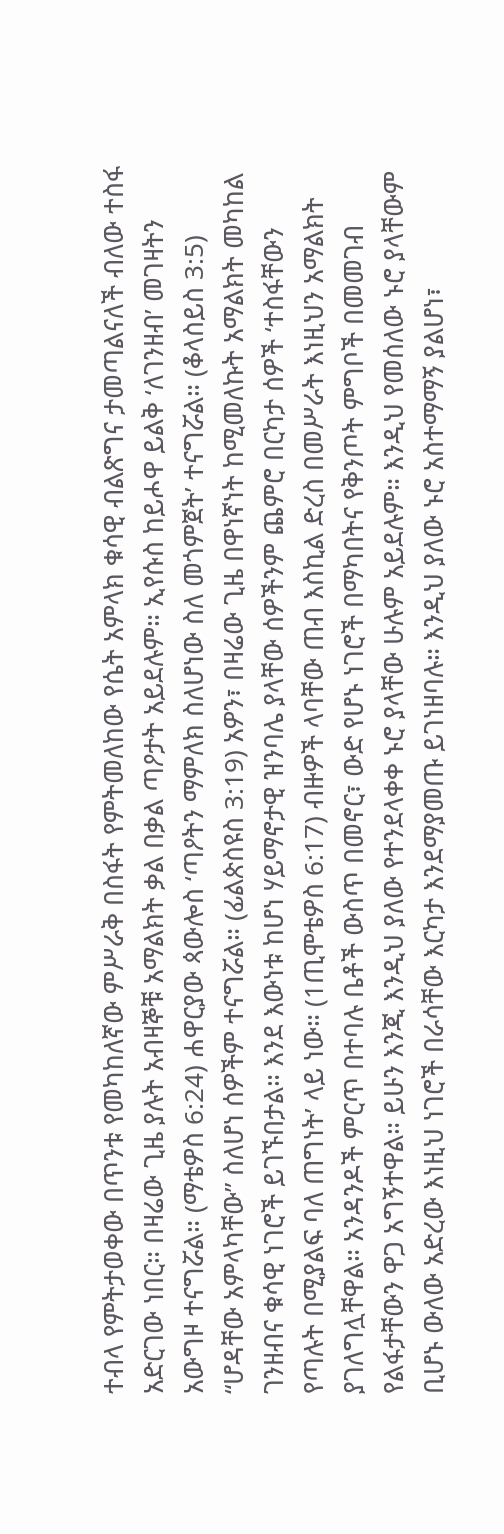ተብላ የምትታወቀው በጥንቱ የመካከለኛው ምሥራቅ በስፋት የምትመለከው የሴት አምላክ ቁሳዊ ብልጽግና ታመጣልናለች ብለው ተስፋ አድርገው ነበር። በዛሬው ጊዜ ያሉት አብዛኞቹ አማልክት ቃል በቃል ጣዖታት አይደሉም። ኢየሱስ ከይሖዋ ይልቅ ‘ለገንዘብ’ መገዛትን አውግዞ ተናግሯል። (ማቴዎስ 6:24) ሐዋርያው ጳውሎስ ‘ጣዖትን ማምለክ ስለሆነው ስለ መጎምጀት’ ተናግሯል። (ቆላስይስ 3:5) “ሆዳቸው አምላካቸው” ስለሆነ ሰዎችም ተናግሯል። (ፊልጵስዩስ 3:19) አዎን፣ በዛሬው ጊዜ በዋነኛነት ከሚመለኩት አማልክት መካከል ገንዘብና ቁሳዊ ነገሮች ይገኙበታል። እንደ እውነቱ ከሆነ ሃይማኖታዊ ዝንባሌ ያላቸው ሰዎችንም ጨምሮ በርካታ ሰዎች ‘ተስፋቸውን የጣሉት በሚያልፍ ባለ ጠግነት’ ላይ ነው። (1ጢሞቴዎስ 6:17) ብዙዎች ላባቸው ጠብ እስኪል ድረስ በመሥራት እነዚህን አማልክት ያገለግሏቸዋል። አንዳንዶች ምርጥ በተባሉ ቤቶች ውስጥ በመኖር፣ ውድ የሆኑ ነገሮች በማካበትና የቅንጦት ምግቦች በመመገብ የልፋታቸውን ዋጋ አግኝተዋል። ይሁን እንጂ እንዲህ ያለው የተንደላቀቀ ኑሮ ያላቸው ሁሉም አይደሉም። እንዲህ የመሰለው ኑሮ ያላቸውም ቢሆኑ ውለው አድረው እነዚህ ነገሮች በራሳቸው እርካታ እንደማያመጡ ይገነዘባሉ። እንዲህ ያለው ኑሮ አስተማማኝ ያልሆነ፣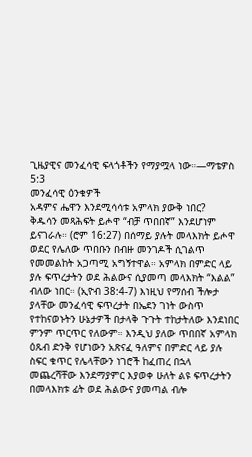ጊዜያዊና መንፈሳዊ ፍላጎቶችን የማያሟላ ነው።—ማቴዎስ 5:3
መንፈሳዊ ዕንቁዎች
አዳምና ሔዋን እንደሚሳሳቱ አምላክ ያውቅ ነበር?
ቅዱሳን መጻሕፍት ይሖዋ “ብቻ ጥበበኛ” እንደሆነም ይናገራሉ። (ሮም 16:27) በሰማይ ያሉት መላእክት ይሖዋ ወደር የሌለው ጥበቡን በብዙ መንገዶች ሲገልጥ የመመልከት አጋጣሚ አግኝተዋል። አምላክ በምድር ላይ ያሉ ፍጥረታትን ወደ ሕልውና ሲያመጣ መላእክት “እልል” ብለው ነበር። (ኢዮብ 38:4-7) እነዚህ የማሰብ ችሎታ ያላቸው መንፈሳዊ ፍጥረታት በኤደን ገነት ውስጥ የተከናወኑትን ሁኔታዎች በታላቅ ጉጉት ተከታትለው እንደነበር ምንም ጥርጥር የለውም። እንዲህ ያለው ጥበበኛ አምላክ ዕጹብ ድንቅ የሆነውን አጽናፈ ዓለምና በምድር ላይ ያሉ ስፍር ቁጥር የሌላቸውን ነገሮች ከፈጠረ በኋላ መጨረሻቸው እንደማያምር እያወቀ ሁለት ልዩ ፍጥረታትን በመላእክቱ ፊት ወደ ሕልውና ያመጣል ብሎ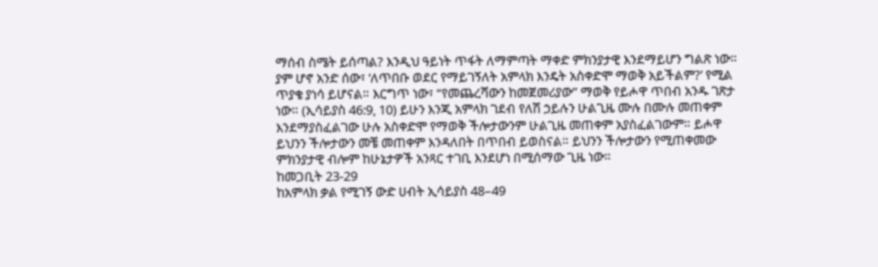ማሰብ ስሜት ይሰጣል? እንዲህ ዓይነት ጥፋት ለማምጣት ማቀድ ምክንያታዊ እንደማይሆን ግልጽ ነው።
ያም ሆኖ አንድ ሰው፣ ‘ለጥበቡ ወደር የማይገኝለት አምላክ እንዴት አስቀድሞ ማወቅ አይችልም?’ የሚል ጥያቄ ያነሳ ይሆናል። እርግጥ ነው፣ “የመጨረሻውን ከመጀመሪያው” ማወቅ የይሖዋ ጥበብ አንዱ ገጽታ ነው። (ኢሳይያስ 46:9, 10) ይሁን እንጂ አምላክ ገደብ የለሽ ኃይሉን ሁልጊዜ ሙሉ በሙሉ መጠቀም እንደማያስፈልገው ሁሉ አስቀድሞ የማወቅ ችሎታውንም ሁልጊዜ መጠቀም አያስፈልገውም። ይሖዋ ይህንን ችሎታውን መቼ መጠቀም እንዳለበት በጥበብ ይወስናል። ይህንን ችሎታውን የሚጠቀመው ምክንያታዊ ብሎም ከሁኔታዎች አንጻር ተገቢ እንደሆነ በሚሰማው ጊዜ ነው።
ከመጋቢት 23-29
ከአምላክ ቃል የሚገኝ ውድ ሀብት ኢሳይያስ 48–49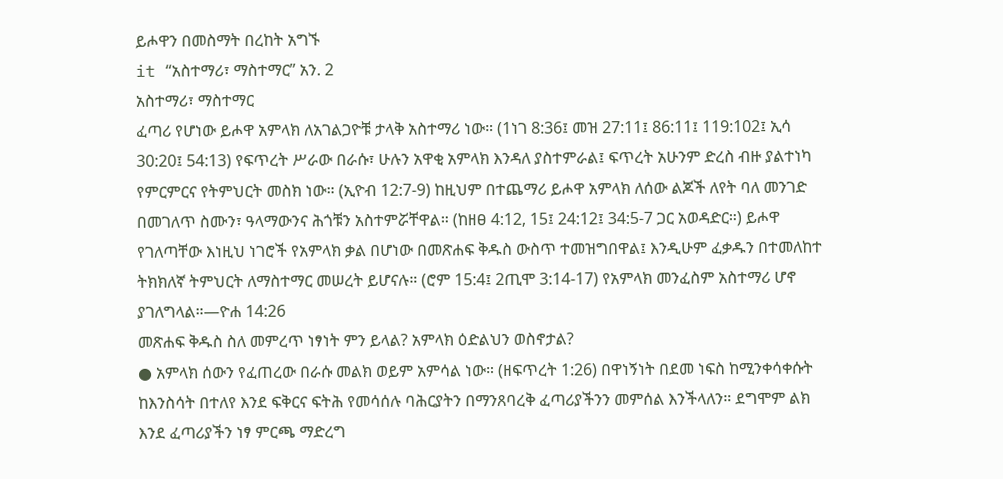ይሖዋን በመስማት በረከት አግኙ
it “አስተማሪ፣ ማስተማር” አን. 2
አስተማሪ፣ ማስተማር
ፈጣሪ የሆነው ይሖዋ አምላክ ለአገልጋዮቹ ታላቅ አስተማሪ ነው። (1ነገ 8:36፤ መዝ 27:11፤ 86:11፤ 119:102፤ ኢሳ 30:20፤ 54:13) የፍጥረት ሥራው በራሱ፣ ሁሉን አዋቂ አምላክ እንዳለ ያስተምራል፤ ፍጥረት አሁንም ድረስ ብዙ ያልተነካ የምርምርና የትምህርት መስክ ነው። (ኢዮብ 12:7-9) ከዚህም በተጨማሪ ይሖዋ አምላክ ለሰው ልጆች ለየት ባለ መንገድ በመገለጥ ስሙን፣ ዓላማውንና ሕጎቹን አስተምሯቸዋል። (ከዘፀ 4:12, 15፤ 24:12፤ 34:5-7 ጋር አወዳድር።) ይሖዋ የገለጣቸው እነዚህ ነገሮች የአምላክ ቃል በሆነው በመጽሐፍ ቅዱስ ውስጥ ተመዝግበዋል፤ እንዲሁም ፈቃዱን በተመለከተ ትክክለኛ ትምህርት ለማስተማር መሠረት ይሆናሉ። (ሮም 15:4፤ 2ጢሞ 3:14-17) የአምላክ መንፈስም አስተማሪ ሆኖ ያገለግላል።—ዮሐ 14:26
መጽሐፍ ቅዱስ ስለ መምረጥ ነፃነት ምን ይላል? አምላክ ዕድልህን ወስኖታል?
● አምላክ ሰውን የፈጠረው በራሱ መልክ ወይም አምሳል ነው። (ዘፍጥረት 1:26) በዋነኝነት በደመ ነፍስ ከሚንቀሳቀሱት ከእንስሳት በተለየ እንደ ፍቅርና ፍትሕ የመሳሰሉ ባሕርያትን በማንጸባረቅ ፈጣሪያችንን መምሰል እንችላለን። ደግሞም ልክ እንደ ፈጣሪያችን ነፃ ምርጫ ማድረግ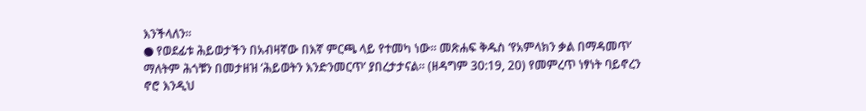እንችላለን።
● የወደፊቱ ሕይወታችን በአብዛኛው በእኛ ምርጫ ላይ የተመካ ነው። መጽሐፍ ቅዱስ ‘የአምላክን ቃል በማዳመጥ’ ማለትም ሕጎቹን በመታዘዝ ‘ሕይወትን እንድንመርጥ’ ያበረታታናል። (ዘዳግም 30:19, 20) የመምረጥ ነፃነት ባይኖረን ኖሮ እንዲህ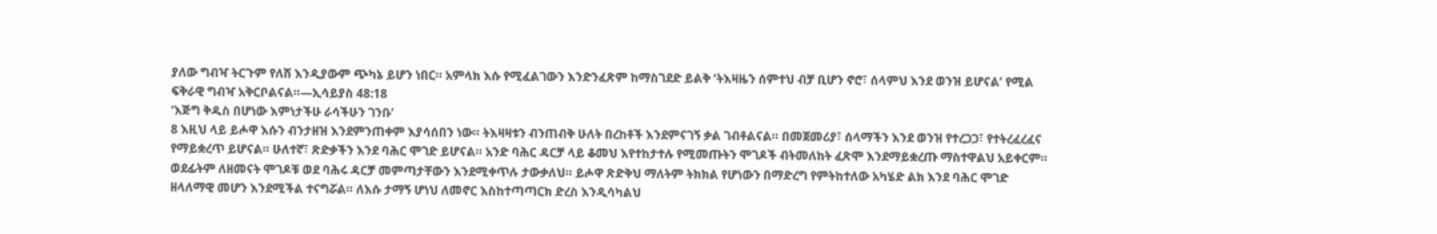ያለው ግብዣ ትርጉም የለሽ እንዲያውም ጭካኔ ይሆን ነበር። አምላክ እሱ የሚፈልገውን እንድንፈጽም ከማስገደድ ይልቅ ‘ትእዛዜን ሰምተህ ብቻ ቢሆን ኖሮ፣ ሰላምህ እንደ ወንዝ ይሆናል’ የሚል ፍቅራዊ ግብዣ አቅርቦልናል።—ኢሳይያስ 48:18
‘እጅግ ቅዱስ በሆነው እምነታችሁ ራሳችሁን ገንቡ’
8 እዚህ ላይ ይሖዋ እሱን ብንታዘዝ እንደምንጠቀም እያሳሰበን ነው። ትእዛዛቱን ብንጠብቅ ሁለት በረከቶች እንደምናገኝ ቃል ገብቶልናል። በመጀመሪያ፣ ሰላማችን እንደ ወንዝ የተረጋጋ፣ የተትረፈረፈና የማይቋረጥ ይሆናል። ሁለተኛ፣ ጽድቃችን እንደ ባሕር ሞገድ ይሆናል። አንድ ባሕር ዳርቻ ላይ ቆመህ እየተከታተሉ የሚመጡትን ሞገዶች ብትመለከት ፈጽሞ እንደማይቋረጡ ማስተዋልህ አይቀርም። ወደፊትም ለዘመናት ሞገዶቹ ወደ ባሕሩ ዳርቻ መምጣታቸውን እንደሚቀጥሉ ታውቃለህ። ይሖዋ ጽድቅህ ማለትም ትክክል የሆነውን በማድረግ የምትከተለው አካሄድ ልክ እንደ ባሕር ሞገድ ዘላለማዊ መሆን እንደሚችል ተናግሯል። ለእሱ ታማኝ ሆነህ ለመኖር እስከተጣጣርክ ድረስ እንዲሳካልህ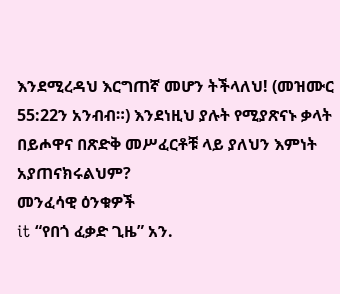እንደሚረዳህ እርግጠኛ መሆን ትችላለህ! (መዝሙር 55:22ን አንብብ።) እንደነዚህ ያሉት የሚያጽናኑ ቃላት በይሖዋና በጽድቅ መሥፈርቶቹ ላይ ያለህን እምነት አያጠናክሩልህም?
መንፈሳዊ ዕንቁዎች
it “የበጎ ፈቃድ ጊዜ” አን.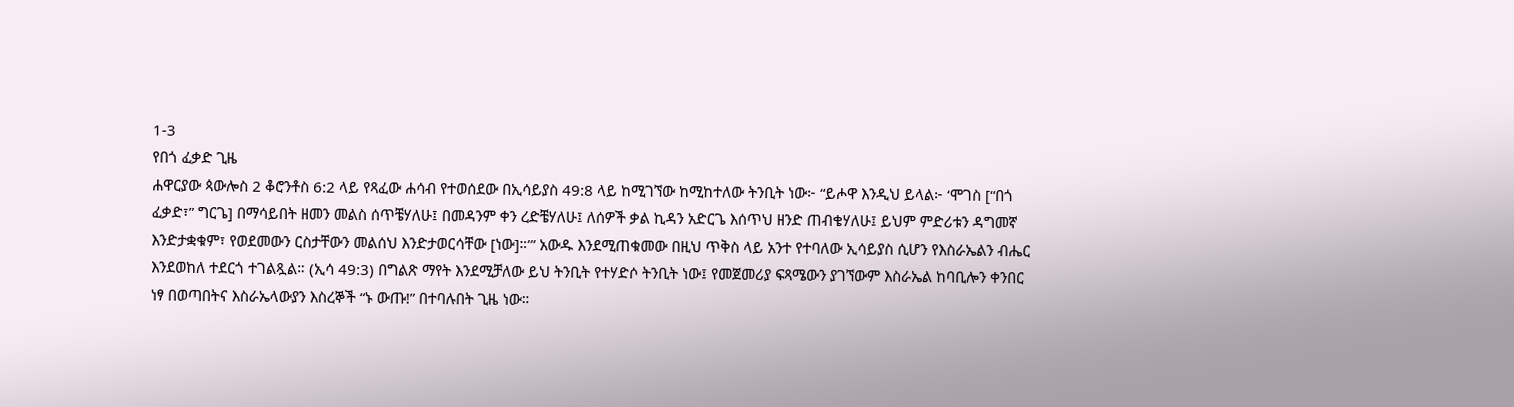1-3
የበጎ ፈቃድ ጊዜ
ሐዋርያው ጳውሎስ 2 ቆሮንቶስ 6:2 ላይ የጻፈው ሐሳብ የተወሰደው በኢሳይያስ 49:8 ላይ ከሚገኘው ከሚከተለው ትንቢት ነው፦ “ይሖዋ እንዲህ ይላል፦ ‘ሞገስ [“በጎ ፈቃድ፣” ግርጌ] በማሳይበት ዘመን መልስ ሰጥቼሃለሁ፤ በመዳንም ቀን ረድቼሃለሁ፤ ለሰዎች ቃል ኪዳን አድርጌ እሰጥህ ዘንድ ጠብቄሃለሁ፤ ይህም ምድሪቱን ዳግመኛ እንድታቋቁም፣ የወደመውን ርስታቸውን መልሰህ እንድታወርሳቸው [ነው]።’” አውዱ እንደሚጠቁመው በዚህ ጥቅስ ላይ አንተ የተባለው ኢሳይያስ ሲሆን የእስራኤልን ብሔር እንደወከለ ተደርጎ ተገልጿል። (ኢሳ 49:3) በግልጽ ማየት እንደሚቻለው ይህ ትንቢት የተሃድሶ ትንቢት ነው፤ የመጀመሪያ ፍጻሜውን ያገኘውም እስራኤል ከባቢሎን ቀንበር ነፃ በወጣበትና እስራኤላውያን እስረኞች “ኑ ውጡ!” በተባሉበት ጊዜ ነው።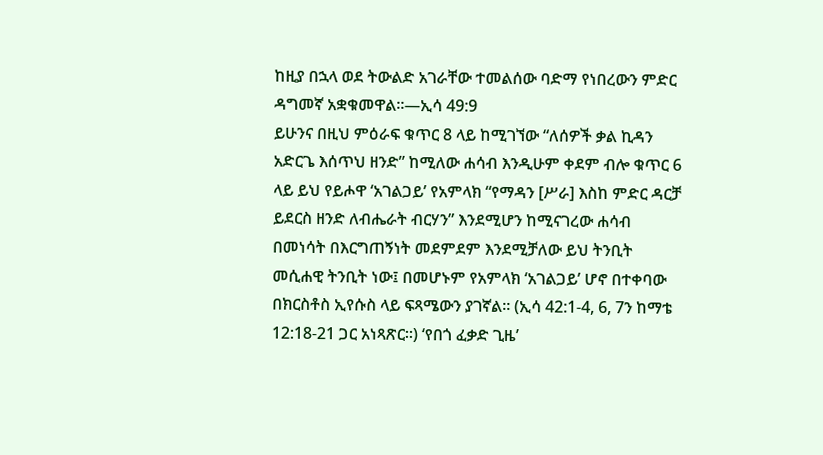ከዚያ በኋላ ወደ ትውልድ አገራቸው ተመልሰው ባድማ የነበረውን ምድር ዳግመኛ አቋቁመዋል።—ኢሳ 49:9
ይሁንና በዚህ ምዕራፍ ቁጥር 8 ላይ ከሚገኘው “ለሰዎች ቃል ኪዳን አድርጌ እሰጥህ ዘንድ” ከሚለው ሐሳብ እንዲሁም ቀደም ብሎ ቁጥር 6 ላይ ይህ የይሖዋ ‘አገልጋይ’ የአምላክ “የማዳን [ሥራ] እስከ ምድር ዳርቻ ይደርስ ዘንድ ለብሔራት ብርሃን” እንደሚሆን ከሚናገረው ሐሳብ በመነሳት በእርግጠኝነት መደምደም እንደሚቻለው ይህ ትንቢት መሲሐዊ ትንቢት ነው፤ በመሆኑም የአምላክ ‘አገልጋይ’ ሆኖ በተቀባው በክርስቶስ ኢየሱስ ላይ ፍጻሜውን ያገኛል። (ኢሳ 42:1-4, 6, 7ን ከማቴ 12:18-21 ጋር አነጻጽር።) ‘የበጎ ፈቃድ ጊዜ’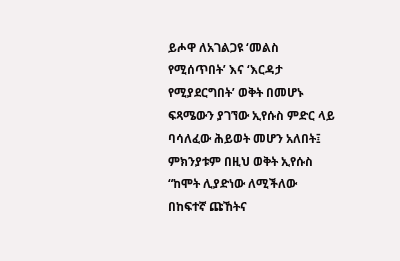ይሖዋ ለአገልጋዩ ‘መልስ የሚሰጥበት’ እና ‘እርዳታ የሚያደርግበት’ ወቅት በመሆኑ ፍጻሜውን ያገኘው ኢየሱስ ምድር ላይ ባሳለፈው ሕይወት መሆን አለበት፤ ምክንያቱም በዚህ ወቅት ኢየሱስ “ከሞት ሊያድነው ለሚችለው በከፍተኛ ጩኸትና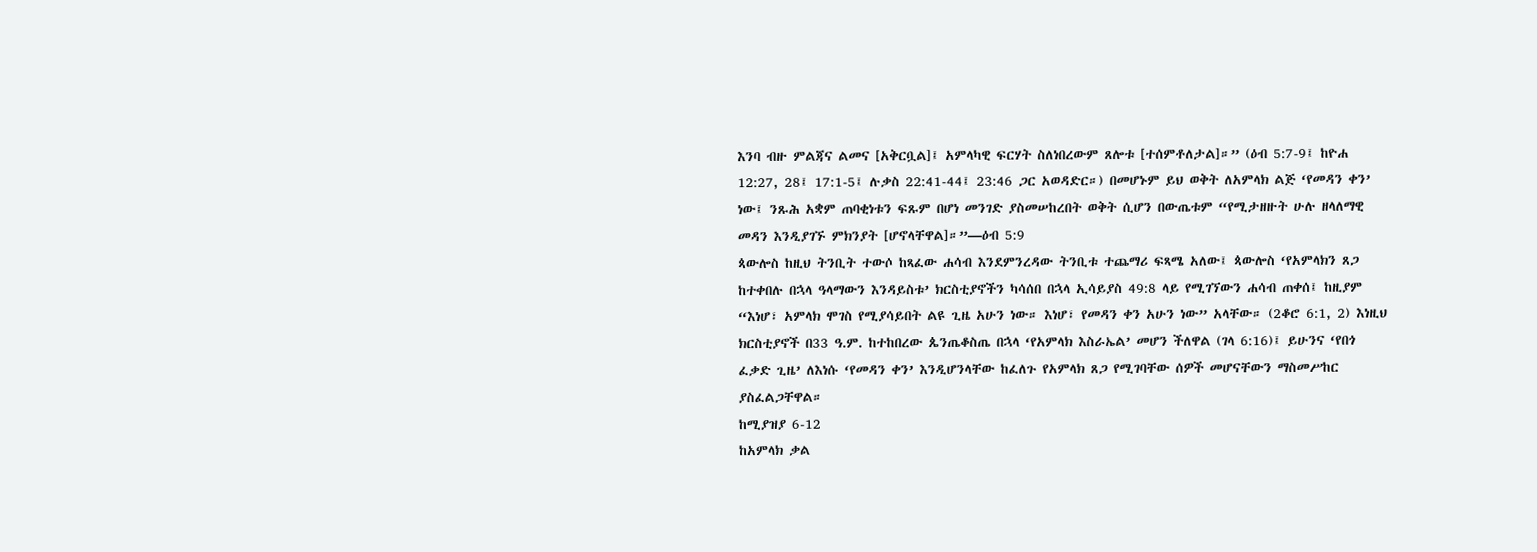እንባ ብዙ ምልጃና ልመና [አቅርቧል]፤ አምላካዊ ፍርሃት ስለነበረውም ጸሎቱ [ተሰምቶለታል]።” (ዕብ 5:7-9፤ ከዮሐ 12:27, 28፤ 17:1-5፤ ሉቃስ 22:41-44፤ 23:46 ጋር አወዳድር።) በመሆኑም ይህ ወቅት ለአምላክ ልጅ ‘የመዳን ቀን’ ነው፤ ንጹሕ አቋም ጠባቂነቱን ፍጹም በሆነ መንገድ ያስመሠከረበት ወቅት ሲሆን በውጤቱም “የሚታዘዙት ሁሉ ዘላለማዊ መዳን እንዲያገኙ ምክንያት [ሆኖላቸዋል]።”—ዕብ 5:9
ጳውሎስ ከዚህ ትንቢት ተውሶ ከጻፈው ሐሳብ እንደምንረዳው ትንቢቱ ተጨማሪ ፍጻሜ አለው፤ ጳውሎስ ‘የአምላክን ጸጋ ከተቀበሉ በኋላ ዓላማውን እንዳይስቱ’ ክርስቲያኖችን ካሳሰበ በኋላ ኢሳይያስ 49:8 ላይ የሚገኘውን ሐሳብ ጠቀሰ፤ ከዚያም “እነሆ፣ አምላክ ሞገስ የሚያሳይበት ልዩ ጊዜ አሁን ነው። እነሆ፣ የመዳን ቀን አሁን ነው” አላቸው። (2ቆሮ 6:1, 2) እነዚህ ክርስቲያኖች በ33 ዓ.ም. ከተከበረው ጴንጤቆስጤ በኋላ ‘የአምላክ እስራኤል’ መሆን ችለዋል (ገላ 6:16)፤ ይሁንና ‘የበጎ ፈቃድ ጊዜ’ ለእነሱ ‘የመዳን ቀን’ እንዲሆንላቸው ከፈለጉ የአምላክ ጸጋ የሚገባቸው ሰዎች መሆናቸውን ማስመሥከር ያስፈልጋቸዋል።
ከሚያዝያ 6-12
ከአምላክ ቃል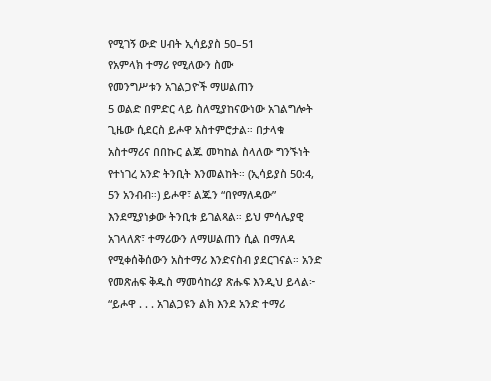የሚገኝ ውድ ሀብት ኢሳይያስ 50–51
የአምላክ ተማሪ የሚለውን ስሙ
የመንግሥቱን አገልጋዮች ማሠልጠን
5 ወልድ በምድር ላይ ስለሚያከናውነው አገልግሎት ጊዜው ሲደርስ ይሖዋ አስተምሮታል። በታላቁ አስተማሪና በበኩር ልጁ መካከል ስላለው ግንኙነት የተነገረ አንድ ትንቢት እንመልከት። (ኢሳይያስ 50:4, 5ን አንብብ።) ይሖዋ፣ ልጁን “በየማለዳው” እንደሚያነቃው ትንቢቱ ይገልጻል። ይህ ምሳሌያዊ አገላለጽ፣ ተማሪውን ለማሠልጠን ሲል በማለዳ የሚቀሰቅሰውን አስተማሪ እንድናስብ ያደርገናል። አንድ የመጽሐፍ ቅዱስ ማመሳከሪያ ጽሑፍ እንዲህ ይላል፦ “ይሖዋ . . . አገልጋዩን ልክ እንደ አንድ ተማሪ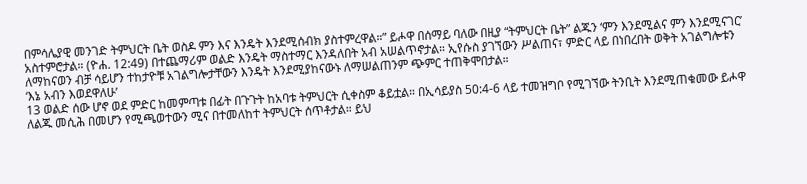በምሳሌያዊ መንገድ ትምህርት ቤት ወስዶ ምን እና እንዴት እንደሚሰብክ ያስተምረዋል።” ይሖዋ በሰማይ ባለው በዚያ “ትምህርት ቤት” ልጁን ‘ምን እንደሚልና ምን እንደሚናገር’ አስተምሮታል። (ዮሐ. 12:49) በተጨማሪም ወልድ እንዴት ማስተማር እንዳለበት አብ አሠልጥኖታል። ኢየሱስ ያገኘውን ሥልጠና፣ ምድር ላይ በነበረበት ወቅት አገልግሎቱን ለማከናወን ብቻ ሳይሆን ተከታዮቹ አገልግሎታቸውን እንዴት እንደሚያከናውኑ ለማሠልጠንም ጭምር ተጠቅሞበታል።
‘እኔ አብን እወደዋለሁ’
13 ወልድ ሰው ሆኖ ወደ ምድር ከመምጣቱ በፊት በጉጉት ከአባቱ ትምህርት ሲቀስም ቆይቷል። በኢሳይያስ 50:4-6 ላይ ተመዝግቦ የሚገኘው ትንቢት እንደሚጠቁመው ይሖዋ ለልጁ መሲሕ በመሆን የሚጫወተውን ሚና በተመለከተ ትምህርት ሰጥቶታል። ይህ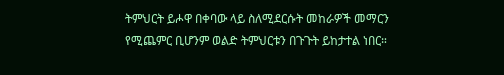ትምህርት ይሖዋ በቀባው ላይ ስለሚደርሱት መከራዎች መማርን የሚጨምር ቢሆንም ወልድ ትምህርቱን በጉጉት ይከታተል ነበር።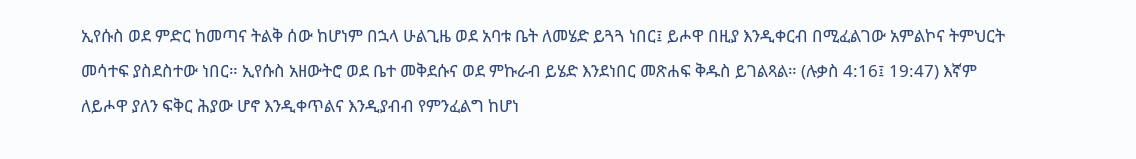ኢየሱስ ወደ ምድር ከመጣና ትልቅ ሰው ከሆነም በኋላ ሁልጊዜ ወደ አባቱ ቤት ለመሄድ ይጓጓ ነበር፤ ይሖዋ በዚያ እንዲቀርብ በሚፈልገው አምልኮና ትምህርት መሳተፍ ያስደስተው ነበር። ኢየሱስ አዘውትሮ ወደ ቤተ መቅደሱና ወደ ምኩራብ ይሄድ እንደነበር መጽሐፍ ቅዱስ ይገልጻል። (ሉቃስ 4:16፤ 19:47) እኛም ለይሖዋ ያለን ፍቅር ሕያው ሆኖ እንዲቀጥልና እንዲያብብ የምንፈልግ ከሆነ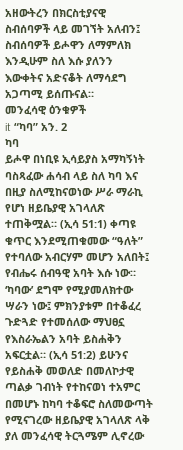አዘውትረን በክርስቲያናዊ ስብሰባዎች ላይ መገኘት አለብን፤ ስብሰባዎች ይሖዋን ለማምለክ እንዲሁም ስለ እሱ ያለንን እውቀትና አድናቆት ለማሳደግ አጋጣሚ ይሰጡናል።
መንፈሳዊ ዕንቁዎች
it “ካባ” አን. 2
ካባ
ይሖዋ በነቢዩ ኢሳይያስ አማካኝነት ባስጻፈው ሐሳብ ላይ ስለ ካባ እና በዚያ ስለሚከናወነው ሥራ ማራኪ የሆነ ዘይቤያዊ አገላለጽ ተጠቅሟል። (ኢሳ 51:1) ቀጣዩ ቁጥር እንደሚጠቁመው “ዓለት” የተባለው አብርሃም መሆን አለበት፤ የብሔሩ ሰብዓዊ አባት እሱ ነው። ‘ካባው’ ደግሞ የሚያመለክተው ሣራን ነው፤ ምክንያቱም በተቆፈረ ጉድጓድ የተመሰለው ማህፀኗ የእስራኤልን አባት ይስሐቅን አፍርቷል። (ኢሳ 51:2) ይሁንና የይስሐቅ መወለድ በመለኮታዊ ጣልቃ ገብነት የተከናወነ ተአምር በመሆኑ ከካባ ተቆፍሮ ስለመውጣት የሚናገረው ዘይቤያዊ አገላለጽ ላቅ ያለ መንፈሳዊ ትርጓሜም ሊኖረው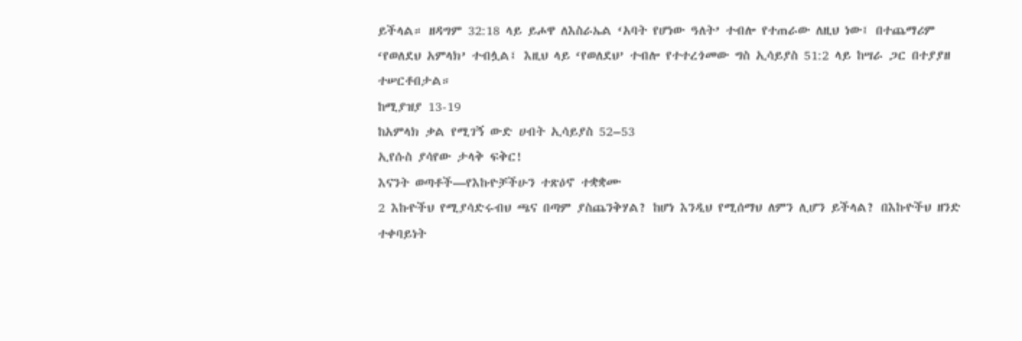ይችላል። ዘዳግም 32:18 ላይ ይሖዋ ለእስራኤል ‘አባት የሆነው ዓለት’ ተብሎ የተጠራው ለዚህ ነው፤ በተጨማሪም ‘የወለደህ አምላክ’ ተብሏል፤ እዚህ ላይ ‘የወለደህ’ ተብሎ የተተረጎመው ግስ ኢሳይያስ 51:2 ላይ ከሣራ ጋር በተያያዘ ተሠርቶበታል።
ከሚያዝያ 13-19
ከአምላክ ቃል የሚገኝ ውድ ሀብት ኢሳይያስ 52–53
ኢየሱስ ያሳየው ታላቅ ፍቅር!
እናንት ወጣቶች—የእኩዮቻችሁን ተጽዕኖ ተቋቋሙ
2 እኩዮችህ የሚያሳድሩብህ ጫና በጣም ያስጨንቅሃል? ከሆነ እንዲህ የሚሰማህ ለምን ሊሆን ይችላል? በእኩዮችህ ዘንድ ተቀባይነት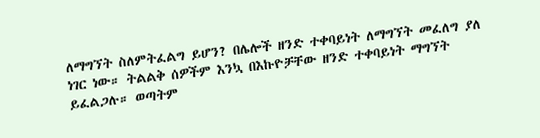ለማግኘት ስለምትፈልግ ይሆን? በሌሎች ዘንድ ተቀባይነት ለማግኘት መፈለግ ያለ ነገር ነው። ትልልቅ ሰዎችም እንኳ በእኩዮቻቸው ዘንድ ተቀባይነት ማግኘት ይፈልጋሉ። ወጣትም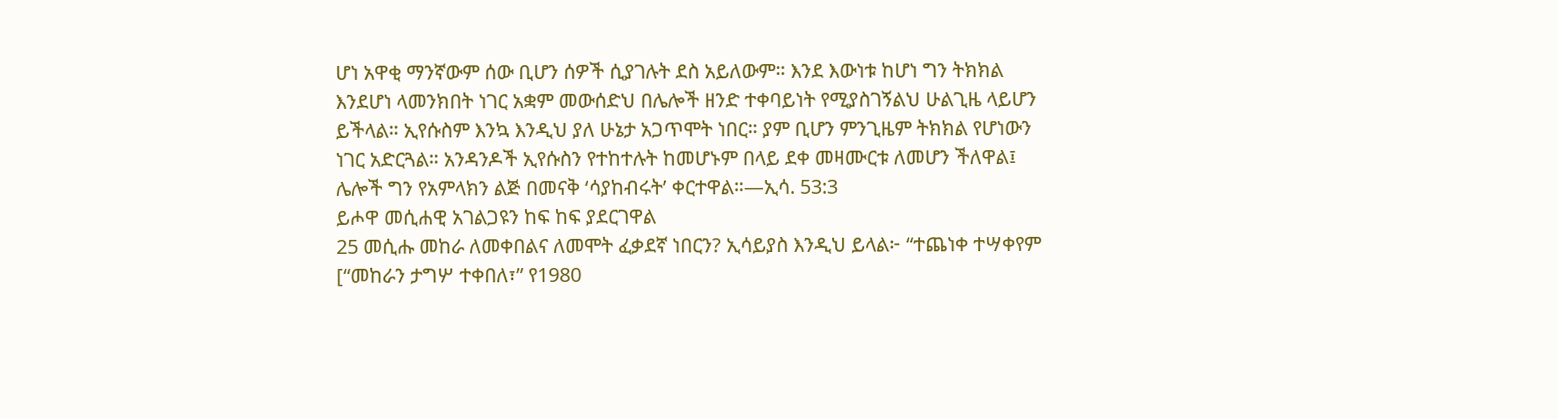ሆነ አዋቂ ማንኛውም ሰው ቢሆን ሰዎች ሲያገሉት ደስ አይለውም። እንደ እውነቱ ከሆነ ግን ትክክል እንደሆነ ላመንክበት ነገር አቋም መውሰድህ በሌሎች ዘንድ ተቀባይነት የሚያስገኝልህ ሁልጊዜ ላይሆን ይችላል። ኢየሱስም እንኳ እንዲህ ያለ ሁኔታ አጋጥሞት ነበር። ያም ቢሆን ምንጊዜም ትክክል የሆነውን ነገር አድርጓል። አንዳንዶች ኢየሱስን የተከተሉት ከመሆኑም በላይ ደቀ መዛሙርቱ ለመሆን ችለዋል፤ ሌሎች ግን የአምላክን ልጅ በመናቅ ‘ሳያከብሩት’ ቀርተዋል።—ኢሳ. 53:3
ይሖዋ መሲሐዊ አገልጋዩን ከፍ ከፍ ያደርገዋል
25 መሲሑ መከራ ለመቀበልና ለመሞት ፈቃደኛ ነበርን? ኢሳይያስ እንዲህ ይላል፦ “ተጨነቀ ተሣቀየም [“መከራን ታግሦ ተቀበለ፣” የ1980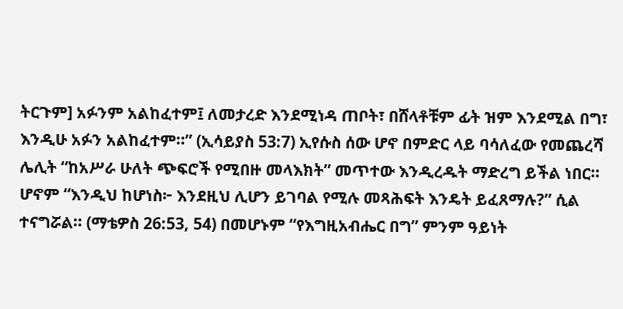ትርጉም] አፉንም አልከፈተም፤ ለመታረድ እንደሚነዳ ጠቦት፣ በሸላቶቹም ፊት ዝም እንደሚል በግ፣ እንዲሁ አፉን አልከፈተም።” (ኢሳይያስ 53:7) ኢየሱስ ሰው ሆኖ በምድር ላይ ባሳለፈው የመጨረሻ ሌሊት “ከአሥራ ሁለት ጭፍሮች የሚበዙ መላእክት” መጥተው እንዲረዱት ማድረግ ይችል ነበር። ሆኖም “እንዲህ ከሆነስ፦ እንደዚህ ሊሆን ይገባል የሚሉ መጻሕፍት እንዴት ይፈጸማሉ?” ሲል ተናግሯል። (ማቴዎስ 26:53, 54) በመሆኑም “የእግዚአብሔር በግ” ምንም ዓይነት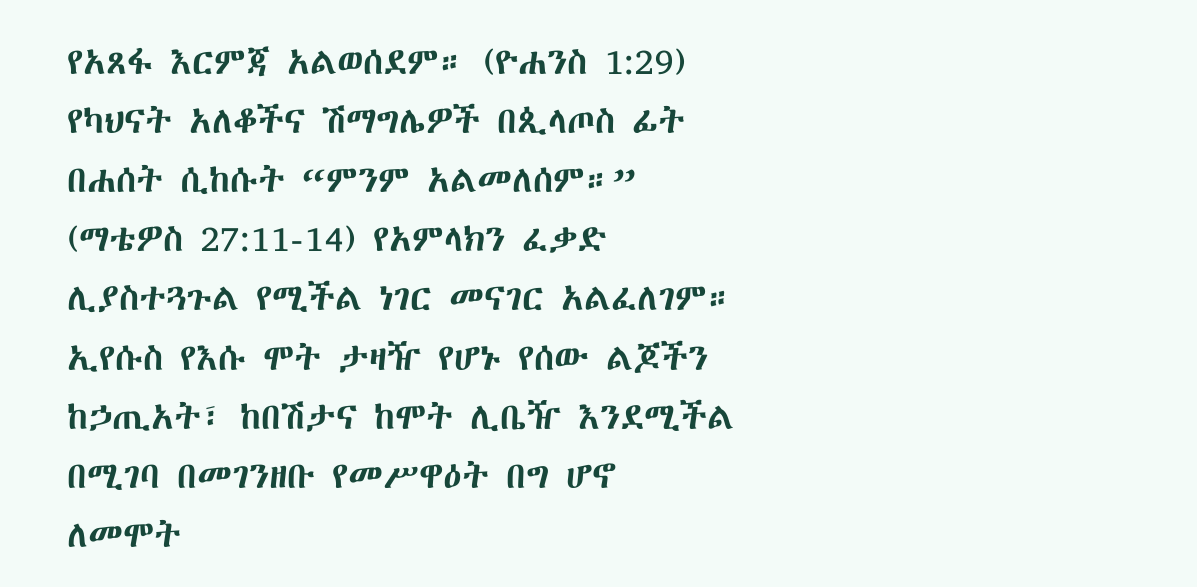የአጸፋ እርምጃ አልወሰደም። (ዮሐንስ 1:29) የካህናት አለቆችና ሽማግሌዎች በጲላጦስ ፊት በሐሰት ሲከሱት “ምንም አልመለሰም።” (ማቴዎስ 27:11-14) የአምላክን ፈቃድ ሊያስተጓጉል የሚችል ነገር መናገር አልፈለገም። ኢየሱስ የእሱ ሞት ታዛዥ የሆኑ የሰው ልጆችን ከኃጢአት፣ ከበሽታና ከሞት ሊቤዥ እንደሚችል በሚገባ በመገንዘቡ የመሥዋዕት በግ ሆኖ ለመሞት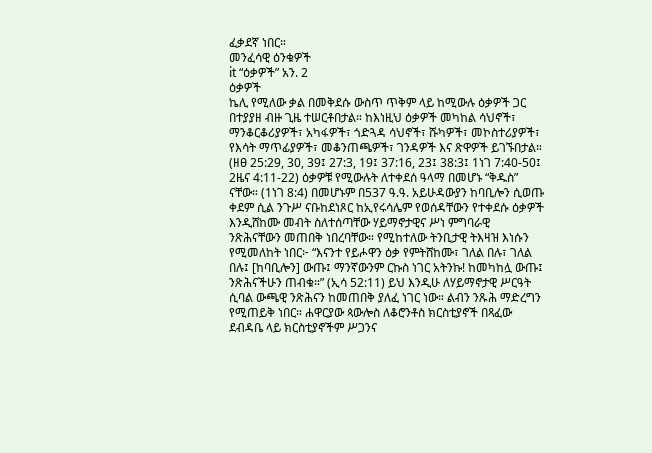ፈቃደኛ ነበር።
መንፈሳዊ ዕንቁዎች
it “ዕቃዎች” አን. 2
ዕቃዎች
ኬሊ የሚለው ቃል በመቅደሱ ውስጥ ጥቅም ላይ ከሚውሉ ዕቃዎች ጋር በተያያዘ ብዙ ጊዜ ተሠርቶበታል። ከእነዚህ ዕቃዎች መካከል ሳህኖች፣ ማንቆርቆሪያዎች፣ አካፋዎች፣ ጎድጓዳ ሳህኖች፣ ሹካዎች፣ መኮስተሪያዎች፣ የእሳት ማጥፊያዎች፣ መቆንጠጫዎች፣ ገንዳዎች እና ጽዋዎች ይገኙበታል። (ዘፀ 25:29, 30, 39፤ 27:3, 19፤ 37:16, 23፤ 38:3፤ 1ነገ 7:40-50፤ 2ዜና 4:11-22) ዕቃዎቹ የሚውሉት ለተቀደሰ ዓላማ በመሆኑ “ቅዱስ” ናቸው። (1ነገ 8:4) በመሆኑም በ537 ዓ.ዓ. አይሁዳውያን ከባቢሎን ሲወጡ ቀደም ሲል ንጉሥ ናቡከደነጾር ከኢየሩሳሌም የወሰዳቸውን የተቀደሱ ዕቃዎች እንዲሸከሙ መብት ስለተሰጣቸው ሃይማኖታዊና ሥነ ምግባራዊ ንጽሕናቸውን መጠበቅ ነበረባቸው። የሚከተለው ትንቢታዊ ትእዛዝ እነሱን የሚመለከት ነበር፦ “እናንተ የይሖዋን ዕቃ የምትሸከሙ፣ ገለል በሉ፣ ገለል በሉ፤ [ከባቢሎን] ውጡ፤ ማንኛውንም ርኩስ ነገር አትንኩ! ከመካከሏ ውጡ፤ ንጽሕናችሁን ጠብቁ።” (ኢሳ 52:11) ይህ እንዲሁ ለሃይማኖታዊ ሥርዓት ሲባል ውጫዊ ንጽሕናን ከመጠበቅ ያለፈ ነገር ነው። ልብን ንጹሕ ማድረግን የሚጠይቅ ነበር። ሐዋርያው ጳውሎስ ለቆሮንቶስ ክርስቲያኖች በጻፈው ደብዳቤ ላይ ክርስቲያኖችም ሥጋንና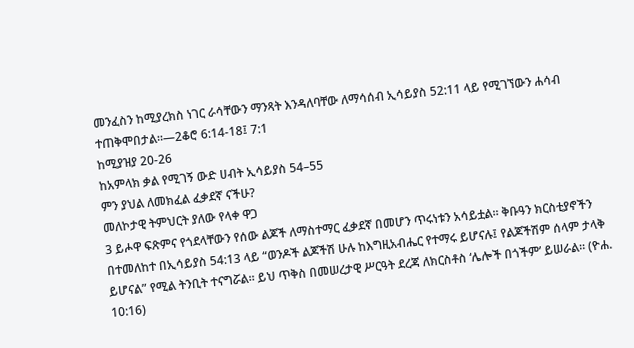መንፈስን ከሚያረክስ ነገር ራሳቸውን ማንጻት እንዳለባቸው ለማሳሰብ ኢሳይያስ 52:11 ላይ የሚገኘውን ሐሳብ ተጠቅሞበታል።—2ቆሮ 6:14-18፤ 7:1
ከሚያዝያ 20-26
ከአምላክ ቃል የሚገኝ ውድ ሀብት ኢሳይያስ 54–55
ምን ያህል ለመክፈል ፈቃደኛ ናችሁ?
መለኮታዊ ትምህርት ያለው የላቀ ዋጋ
3 ይሖዋ ፍጽምና የጎደላቸውን የሰው ልጆች ለማስተማር ፈቃደኛ በመሆን ጥሩነቱን አሳይቷል። ቅቡዓን ክርስቲያኖችን በተመለከተ በኢሳይያስ 54:13 ላይ “ወንዶች ልጆችሽ ሁሉ ከእግዚአብሔር የተማሩ ይሆናሉ፤ የልጆችሽም ሰላም ታላቅ ይሆናል” የሚል ትንቢት ተናግሯል። ይህ ጥቅስ በመሠረታዊ ሥርዓት ደረጃ ለክርስቶስ ‘ሌሎች በጎችም’ ይሠራል። (ዮሐ. 10:16)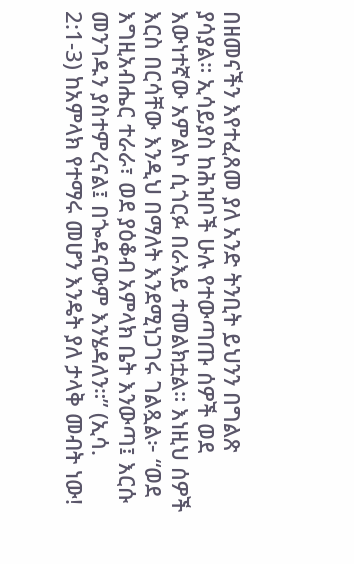በዘመናችን እየተፈጸመ ያለ አንድ ትንቢት ይህንን በግልጽ ያሳያል። ኢሳይያስ ከሕዝቦች ሁሉ የተውጣጡ ሰዎች ወደ እውነተኛው አምልኮ ሲጎርፉ በራእይ ተመልክቷል። እነዚህ ሰዎች እርስ በርሳቸው እንዲህ በማለት እንደሚነጋገሩ ገልጿል፦ “ወደ እግዚአብሔር ተራራ፣ ወደ ያዕቆብ አምላክ ቤት እንውጣ፤ እርሱ መንገዱን ያስተምረናል፤ በጐዳናውም እንሄዳለን።” (ኢሳ. 2:1-3) ከአምላክ የተማሩ መሆን እንዴት ያለ ታላቅ መብት ነው!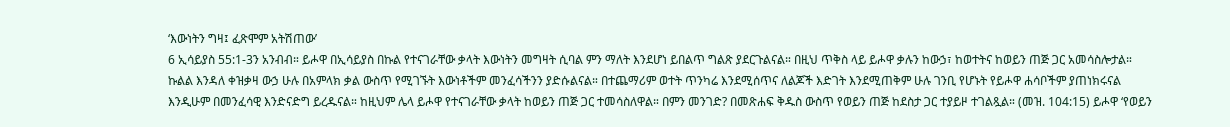‘እውነትን ግዛ፤ ፈጽሞም አትሽጠው’
6 ኢሳይያስ 55:1-3ን አንብብ። ይሖዋ በኢሳይያስ በኩል የተናገራቸው ቃላት እውነትን መግዛት ሲባል ምን ማለት እንደሆነ ይበልጥ ግልጽ ያደርጉልናል። በዚህ ጥቅስ ላይ ይሖዋ ቃሉን ከውኃ፣ ከወተትና ከወይን ጠጅ ጋር አመሳስሎታል። ኩልል እንዳለ ቀዝቃዛ ውኃ ሁሉ በአምላክ ቃል ውስጥ የሚገኙት እውነቶችም መንፈሳችንን ያድሱልናል። በተጨማሪም ወተት ጥንካሬ እንደሚሰጥና ለልጆች እድገት እንደሚጠቅም ሁሉ ገንቢ የሆኑት የይሖዋ ሐሳቦችም ያጠነክሩናል እንዲሁም በመንፈሳዊ እንድናድግ ይረዱናል። ከዚህም ሌላ ይሖዋ የተናገራቸው ቃላት ከወይን ጠጅ ጋር ተመሳስለዋል። በምን መንገድ? በመጽሐፍ ቅዱስ ውስጥ የወይን ጠጅ ከደስታ ጋር ተያይዞ ተገልጿል። (መዝ. 104:15) ይሖዋ ‘የወይን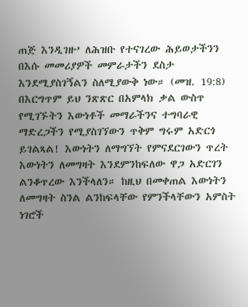ጠጅ እንዲገዙ’ ለሕዝቡ የተናገረው ሕይወታችንን በእሱ መመሪያዎች መምራታችን ደስታ እንደሚያስገኝልን ስለሚያውቅ ነው። (መዝ. 19:8) በእርግጥም ይህ ንጽጽር በአምላክ ቃል ውስጥ የሚገኙትን እውነቶች መማራችንና ተግባራዊ ማድረጋችን የሚያስገኘውን ጥቅም ግሩም አድርጎ ይገልጻል! እውነትን ለማግኘት የምናደርገውን ጥረት እውነትን ለመግዛት እንደምንከፍለው ዋጋ አድርገን ልንቆጥረው እንችላለን። ከዚህ በመቀጠል እውነትን ለመግዛት ስንል ልንከፍላቸው የምንችላቸውን አምስት ነገሮች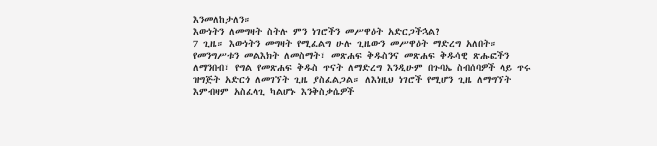እንመለከታለን።
እውነትን ለመግዛት ስትሉ ምን ነገሮችን መሥዋዕት አድርጋችኋል?
7 ጊዜ። እውነትን መግዛት የሚፈልግ ሁሉ ጊዜውን መሥዋዕት ማድረግ አለበት። የመንግሥቱን መልእክት ለመስማት፣ መጽሐፍ ቅዱስንና መጽሐፍ ቅዱሳዊ ጽሑፎችን ለማንበብ፣ የግል የመጽሐፍ ቅዱስ ጥናት ለማድረግ እንዲሁም በጉባኤ ስብሰባዎች ላይ ጥሩ ዝግጅት አድርጎ ለመገኘት ጊዜ ያስፈልጋል። ለእነዚህ ነገሮች የሚሆን ጊዜ ለማግኘት እምብዛም አስፈላጊ ካልሆኑ እንቅስቃሴዎች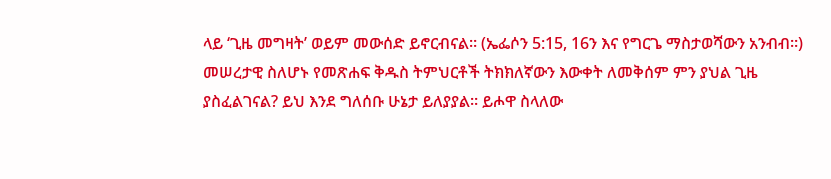ላይ ‘ጊዜ መግዛት’ ወይም መውሰድ ይኖርብናል። (ኤፌሶን 5:15, 16ን እና የግርጌ ማስታወሻውን አንብብ።) መሠረታዊ ስለሆኑ የመጽሐፍ ቅዱስ ትምህርቶች ትክክለኛውን እውቀት ለመቅሰም ምን ያህል ጊዜ ያስፈልገናል? ይህ እንደ ግለሰቡ ሁኔታ ይለያያል። ይሖዋ ስላለው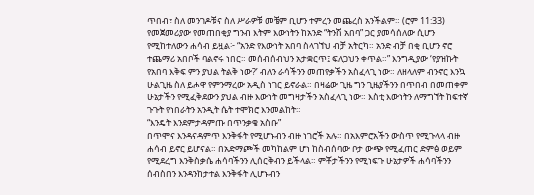ጥበብ፣ ስለ መንገዶቹና ስለ ሥራዎቹ መቼም ቢሆን ተምረን መጨረስ አንችልም። (ሮም 11:33) የመጀመሪያው የመጠበቂያ ግንብ እትም እውነትን ከአንድ “ትንሽ አበባ” ጋር ያመሳሰለው ሲሆን የሚከተለውን ሐሳብ ይዟል፦ “አንድ የእውነት አበባ ስላገኘህ ብቻ አትርካ። አንድ ብቻ በቂ ቢሆን ኖሮ ተጨማሪ አበቦች ባልኖሩ ነበር። መሰብሰብህን አታቋርጥ፤ ፍለጋህን ቀጥል።” እንግዲያው ‘የያዝኩት የአበባ እቅፍ ምን ያህል ትልቅ ነው?’ ብለን ራሳችንን መጠየቃችን አስፈላጊ ነው። ለዘላለም ብንኖር እንኳ ሁልጊዜ ስለ ይሖዋ የምንማረው አዲስ ነገር ይኖራል። በዛሬው ጊዜ ግን ጊዜያችንን በጥበብ በመጠቀም ሁኔታችን የሚፈቅደውን ያህል ብዙ እውነት መግዛታችን አስፈላጊ ነው። እስቲ እውነትን ለማግኘት ከፍተኛ ጉጉት የነበራትን አንዲት ሴት ተሞክሮ እንመልከት።
“እንዴት እንደምታዳምጡ በጥንቃቄ አስቡ”
በጥሞና እንዳናዳምጥ እንቅፋት የሚሆኑብን ብዙ ነገሮች አሉ። በአእምሮአችን ውስጥ የሚጉላላ ብዙ ሐሳብ ይኖር ይሆናል። በአድማጮች መካከልም ሆነ ከስብሰባው ቦታ ውጭ የሚፈጠር ድምፅ ወይም የሚደረግ እንቅስቃሴ ሐሳባችንን ሊሰርቅብን ይችላል። ምቾታችንን የሚነፍጉ ሁኔታዎች ሐሳባችንን ሰብስበን እንዳንከታተል እንቅፋት ሊሆኑብን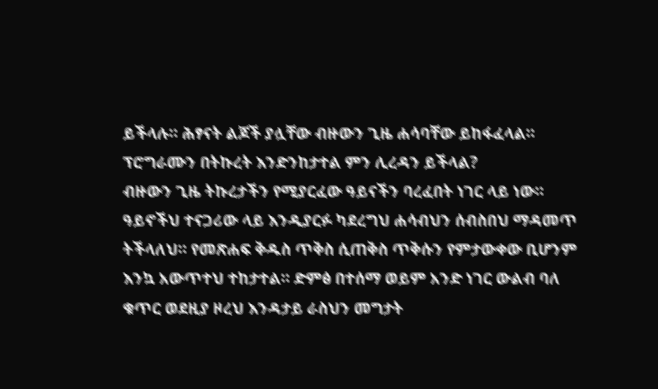ይችላሉ። ሕፃናት ልጆች ያሏቸው ብዙውን ጊዜ ሐሳባቸው ይከፋፈላል። ፕሮግራሙን በትኩረት እንድንከታተል ምን ሊረዳን ይችላል?
ብዙውን ጊዜ ትኩረታችን የሚያርፈው ዓይናችን ባረፈበት ነገር ላይ ነው። ዓይኖችህ ተናጋሪው ላይ እንዲያርፉ ካደረግህ ሐሳብህን ሰብስበህ ማዳመጥ ትችላለህ። የመጽሐፍ ቅዱስ ጥቅስ ሲጠቅስ ጥቅሱን የምታውቀው ቢሆንም እንኳ አውጥተህ ተከታተል። ድምፅ በተሰማ ወይም አንድ ነገር ውልብ ባለ ቁጥር ወደዚያ ዞረህ እንዳታይ ራስህን መግታት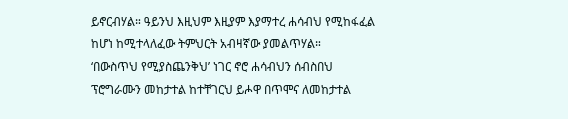ይኖርብሃል። ዓይንህ እዚህም እዚያም እያማተረ ሐሳብህ የሚከፋፈል ከሆነ ከሚተላለፈው ትምህርት አብዛኛው ያመልጥሃል።
‘በውስጥህ የሚያስጨንቅህ’ ነገር ኖሮ ሐሳብህን ሰብስበህ ፕሮግራሙን መከታተል ከተቸገርህ ይሖዋ በጥሞና ለመከታተል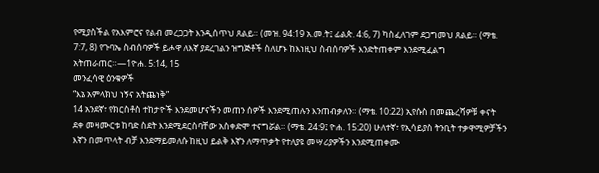የሚያስችል የአእምሮና የልብ መረጋጋት እንዲሰጥህ ጸልይ። (መዝ. 94:19 አ.መ.ት፤ ፊልጵ. 4:6, 7) ካስፈለገም ደጋግመህ ጸልይ። (ማቴ. 7:7, 8) የጉባኤ ስብሰባዎች ይሖዋ ለእኛ ያደረገልን ዝግጅቶች ስለሆኑ ከእነዚህ ስብሰባዎች እንድትጠቀም እንደሚፈልግ አትጠራጠር።—1ዮሐ. 5:14, 15
መንፈሳዊ ዕንቁዎች
“እኔ አምላክህ ነኝና አትጨነቅ”
14 አንደኛ፣ የክርስቶስ ተከታዮች እንደመሆናችን መጠን ሰዎች እንደሚጠሉን እንጠብቃለን። (ማቴ. 10:22) ኢየሱስ በመጨረሻዎቹ ቀናት ደቀ መዛሙርቱ ከባድ ስደት እንደሚደርስባቸው አስቀድሞ ተናግሯል። (ማቴ. 24:9፤ ዮሐ. 15:20) ሁለተኛ፣ የኢሳይያስ ትንቢት ተቃዋሚዎቻችን እኛን በመጥላት ብቻ እንደማይመለሱ ከዚህ ይልቅ እኛን ለማጥቃት የተለያዩ መሣሪያዎችን እንደሚጠቀሙ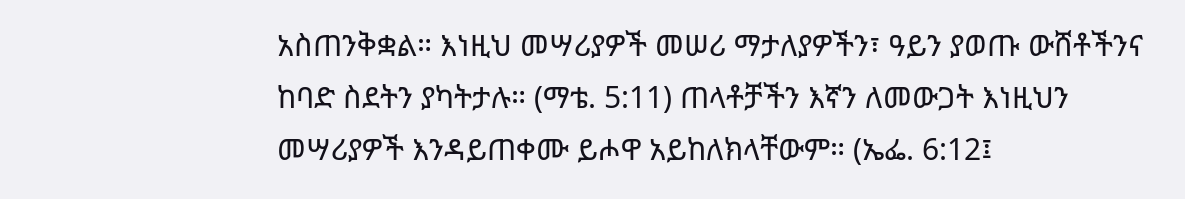አስጠንቅቋል። እነዚህ መሣሪያዎች መሠሪ ማታለያዎችን፣ ዓይን ያወጡ ውሸቶችንና ከባድ ስደትን ያካትታሉ። (ማቴ. 5:11) ጠላቶቻችን እኛን ለመውጋት እነዚህን መሣሪያዎች እንዳይጠቀሙ ይሖዋ አይከለክላቸውም። (ኤፌ. 6:12፤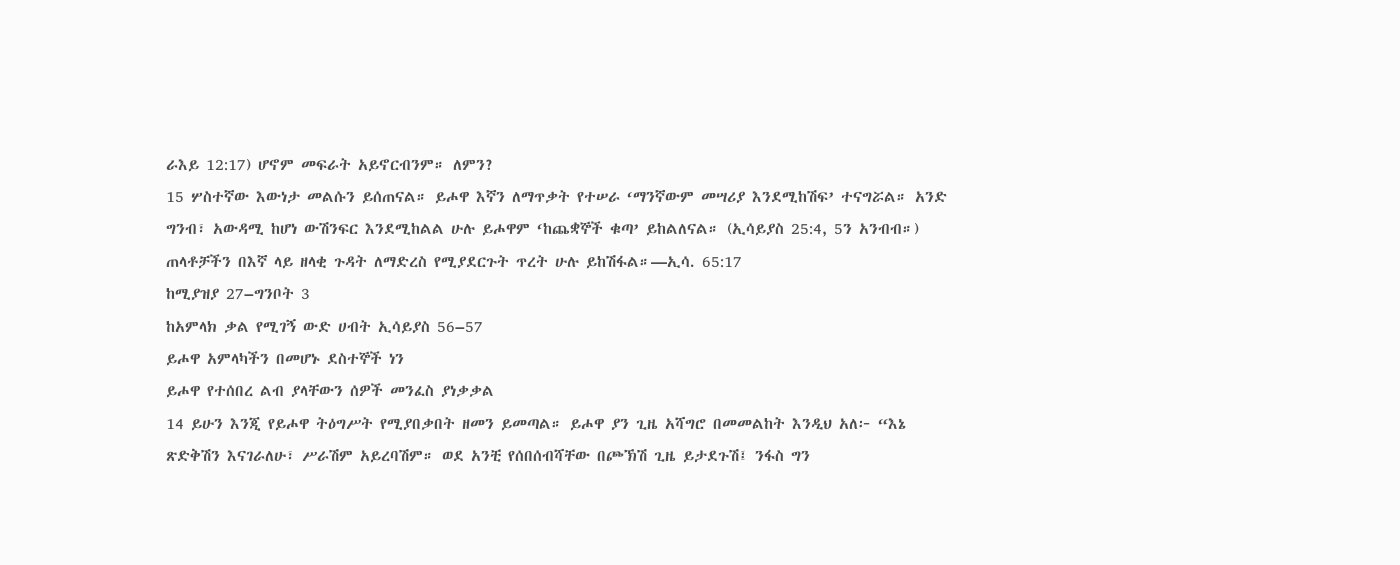ራእይ 12:17) ሆኖም መፍራት አይኖርብንም። ለምን?
15 ሦስተኛው እውነታ መልሱን ይሰጠናል። ይሖዋ እኛን ለማጥቃት የተሠራ ‘ማንኛውም መሣሪያ እንደሚከሽፍ’ ተናግሯል። አንድ ግንብ፣ አውዳሚ ከሆነ ውሽንፍር እንደሚከልል ሁሉ ይሖዋም ‘ከጨቋኞች ቁጣ’ ይከልለናል። (ኢሳይያስ 25:4, 5ን አንብብ።) ጠላቶቻችን በእኛ ላይ ዘላቂ ጉዳት ለማድረስ የሚያደርጉት ጥረት ሁሉ ይከሽፋል።—ኢሳ. 65:17
ከሚያዝያ 27–ግንቦት 3
ከአምላክ ቃል የሚገኝ ውድ ሀብት ኢሳይያስ 56–57
ይሖዋ አምላካችን በመሆኑ ደስተኞች ነን
ይሖዋ የተሰበረ ልብ ያላቸውን ሰዎች መንፈስ ያነቃቃል
14 ይሁን እንጂ የይሖዋ ትዕግሥት የሚያበቃበት ዘመን ይመጣል። ይሖዋ ያን ጊዜ አሻግሮ በመመልከት እንዲህ አለ፦ “እኔ ጽድቅሽን እናገራለሁ፣ ሥራሽም አይረባሽም። ወደ አንቺ የሰበሰብሻቸው በጮኽሽ ጊዜ ይታደጉሽ፤ ንፋስ ግን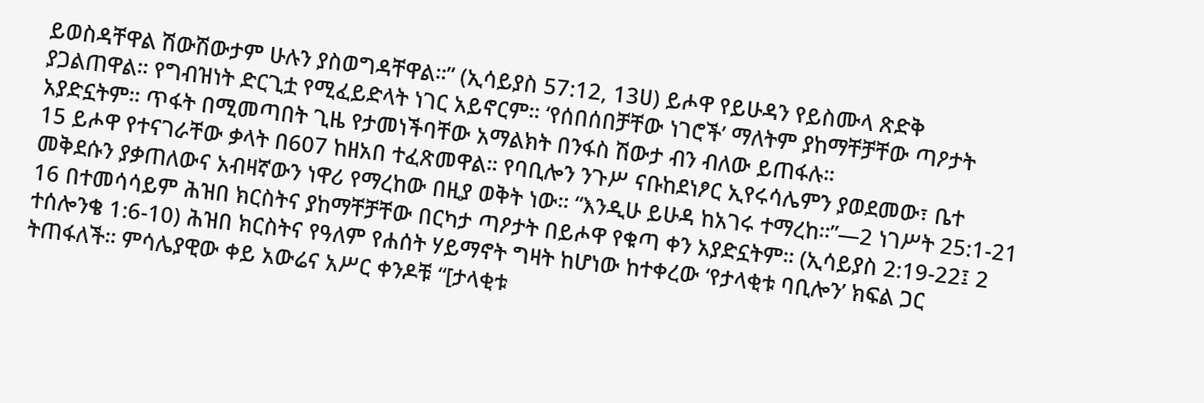ይወስዳቸዋል ሽውሽውታም ሁሉን ያስወግዳቸዋል።” (ኢሳይያስ 57:12, 13ሀ) ይሖዋ የይሁዳን የይስሙላ ጽድቅ ያጋልጠዋል። የግብዝነት ድርጊቷ የሚፈይድላት ነገር አይኖርም። ‘የሰበሰበቻቸው ነገሮች’ ማለትም ያከማቸቻቸው ጣዖታት አያድኗትም። ጥፋት በሚመጣበት ጊዜ የታመነችባቸው አማልክት በንፋስ ሽውታ ብን ብለው ይጠፋሉ።
15 ይሖዋ የተናገራቸው ቃላት በ607 ከዘአበ ተፈጽመዋል። የባቢሎን ንጉሥ ናቡከደነፆር ኢየሩሳሌምን ያወደመው፣ ቤተ መቅደሱን ያቃጠለውና አብዛኛውን ነዋሪ የማረከው በዚያ ወቅት ነው። “እንዲሁ ይሁዳ ከአገሩ ተማረከ።”—2 ነገሥት 25:1-21
16 በተመሳሳይም ሕዝበ ክርስትና ያከማቸቻቸው በርካታ ጣዖታት በይሖዋ የቁጣ ቀን አያድኗትም። (ኢሳይያስ 2:19-22፤ 2 ተሰሎንቄ 1:6-10) ሕዝበ ክርስትና የዓለም የሐሰት ሃይማኖት ግዛት ከሆነው ከተቀረው ‘የታላቂቱ ባቢሎን’ ክፍል ጋር ትጠፋለች። ምሳሌያዊው ቀይ አውሬና አሥር ቀንዶቹ “[ታላቂቱ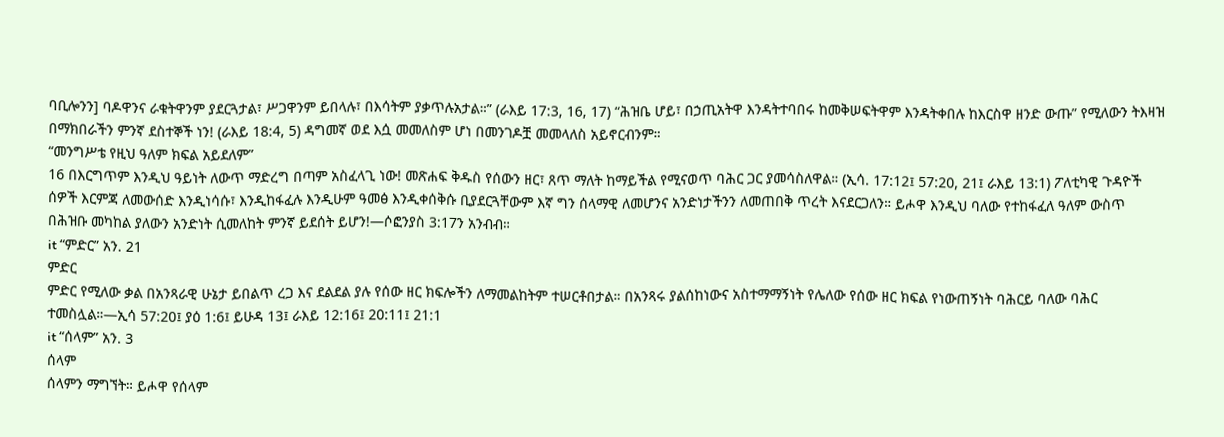ባቢሎንን] ባዶዋንና ራቁትዋንም ያደርጓታል፣ ሥጋዋንም ይበላሉ፣ በእሳትም ያቃጥሉአታል።” (ራእይ 17:3, 16, 17) “ሕዝቤ ሆይ፣ በኃጢአትዋ እንዳትተባበሩ ከመቅሠፍትዋም እንዳትቀበሉ ከእርስዋ ዘንድ ውጡ” የሚለውን ትእዛዝ በማክበራችን ምንኛ ደስተኞች ነን! (ራእይ 18:4, 5) ዳግመኛ ወደ እሷ መመለስም ሆነ በመንገዶቿ መመላለስ አይኖርብንም።
“መንግሥቴ የዚህ ዓለም ክፍል አይደለም”
16 በእርግጥም እንዲህ ዓይነት ለውጥ ማድረግ በጣም አስፈላጊ ነው! መጽሐፍ ቅዱስ የሰውን ዘር፣ ጸጥ ማለት ከማይችል የሚናወጥ ባሕር ጋር ያመሳስለዋል። (ኢሳ. 17:12፤ 57:20, 21፤ ራእይ 13:1) ፖለቲካዊ ጉዳዮች ሰዎች እርምጃ ለመውሰድ እንዲነሳሱ፣ እንዲከፋፈሉ እንዲሁም ዓመፅ እንዲቀሰቅሱ ቢያደርጓቸውም እኛ ግን ሰላማዊ ለመሆንና አንድነታችንን ለመጠበቅ ጥረት እናደርጋለን። ይሖዋ እንዲህ ባለው የተከፋፈለ ዓለም ውስጥ በሕዝቡ መካከል ያለውን አንድነት ሲመለከት ምንኛ ይደሰት ይሆን!—ሶፎንያስ 3:17ን አንብብ።
it “ምድር” አን. 21
ምድር
ምድር የሚለው ቃል በአንጻራዊ ሁኔታ ይበልጥ ረጋ እና ደልደል ያሉ የሰው ዘር ክፍሎችን ለማመልከትም ተሠርቶበታል። በአንጻሩ ያልሰከነውና አስተማማኝነት የሌለው የሰው ዘር ክፍል የነውጠኝነት ባሕርይ ባለው ባሕር ተመስሏል።—ኢሳ 57:20፤ ያዕ 1:6፤ ይሁዳ 13፤ ራእይ 12:16፤ 20:11፤ 21:1
it “ሰላም” አን. 3
ሰላም
ሰላምን ማግኘት። ይሖዋ የሰላም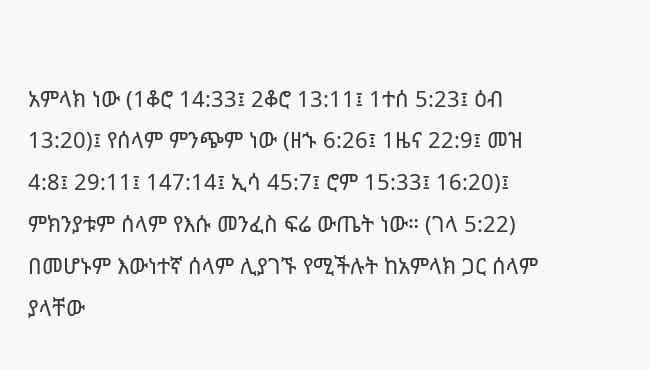አምላክ ነው (1ቆሮ 14:33፤ 2ቆሮ 13:11፤ 1ተሰ 5:23፤ ዕብ 13:20)፤ የሰላም ምንጭም ነው (ዘኁ 6:26፤ 1ዜና 22:9፤ መዝ 4:8፤ 29:11፤ 147:14፤ ኢሳ 45:7፤ ሮም 15:33፤ 16:20)፤ ምክንያቱም ሰላም የእሱ መንፈስ ፍሬ ውጤት ነው። (ገላ 5:22) በመሆኑም እውነተኛ ሰላም ሊያገኙ የሚችሉት ከአምላክ ጋር ሰላም ያላቸው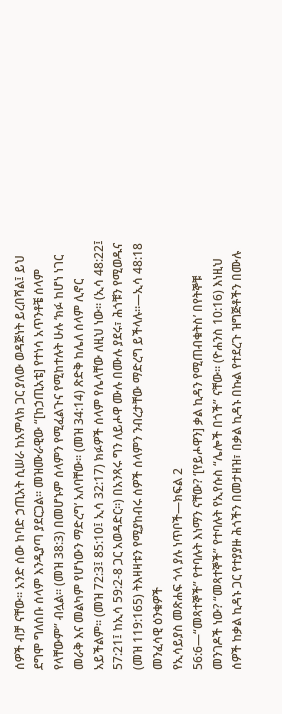ሰዎች ብቻ ናቸው። አንድ ሰው ከባድ ኃጢአት ሲሠራ ከአምላክ ጋር ያለው ወዳጅነት ይረበሻል፤ ይህ ደግሞ ግለሰቡ ሰላም እንዲያጣ ያደርጋል። መዝሙራዊው “[ከኃጢአቴ] የተነሳ አጥንቶቼ ሰላም የላቸውም” ብሏል። (መዝ 38:3) በመሆኑም ሰላምን የሚፈልጉና የሚከተሉት ሁሉ ‘ክፉ ከሆነ ነገር መራቅ እና መልካም የሆነውን ማድረግ’ አለባቸው። (መዝ 34:14) ጽድቅ ከሌለ ሰላም ሊኖር አይችልም። (መዝ 72:3፤ 85:10፤ ኢሳ 32:17) ክፉዎች ሰላም የሌላቸው ለዚህ ነው። (ኢሳ 48:22፤ 57:21፤ ከኢሳ 59:2-8 ጋር አወዳድር።) በአንጻሩ ግን ለይሖዋ ሙሉ በሙሉ ያደሩ፣ ሕጎቹን የሚወዱና (መዝ 119:165) ትእዛዛቱን የሚያከብሩ ሰዎች ሰላምን ንብረታቸው ማድረግ ይችላሉ።—ኢሳ 48:18
መንፈሳዊ ዕንቁዎች
የኢሳይያስ መጽሐፍ ጎላ ያሉ ነጥቦች—ክፍል 2
56:6—“መጻተኞች” የተባሉት እነማን ናቸው? ‘[የይሖዋን] ቃል ኪዳን የሚጠብቁትስ’ በየትኞቹ መንገዶች ነው? “መጻተኞች” የተባሉት የኢየሱስ “ሌሎች በጎች” ናቸው። (ዮሐንስ 10:16) እነዚህ ሰዎች ከቃል ኪዳኑ ጋር የተያያዙ ሕጎችን በመታዘዝ፣ በቃል ኪዳኑ በኩል የተደረጉ ዝግጅቶችን በሙሉ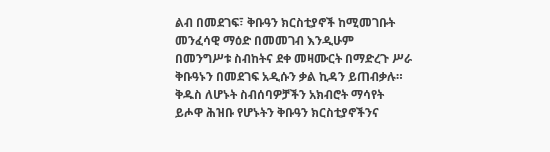ልብ በመደገፍ፣ ቅቡዓን ክርስቲያኖች ከሚመገቡት መንፈሳዊ ማዕድ በመመገብ እንዲሁም በመንግሥቱ ስብከትና ደቀ መዛሙርት በማድረጉ ሥራ ቅቡዓኑን በመደገፍ አዲሱን ቃል ኪዳን ይጠብቃሉ።
ቅዱስ ለሆኑት ስብሰባዎቻችን አክብሮት ማሳየት
ይሖዋ ሕዝቡ የሆኑትን ቅቡዓን ክርስቲያኖችንና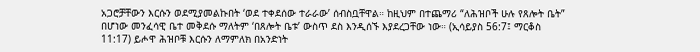አጋሮቻቸውን እርሱን ወደሚያመልኩበት ‘ወደ ተቀደሰው ተራራው’ ሰብስቧቸዋል። ከዚህም በተጨማሪ “ለሕዝቦች ሁሉ የጸሎት ቤት” በሆነው መንፈሳዊ ቤተ መቅደሱ ማለትም ‘በጸሎት ቤቱ’ ውስጥ ደስ እንዲሰኙ እያደረጋቸው ነው። (ኢሳይያስ 56:7፤ ማርቆስ 11:17) ይሖዋ ሕዝቦቹ እርሱን ለማምለክ በአንድነት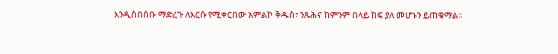እንዲሰበሰቡ ማድረጉ ለእርሱ የሚቀርበው አምልኮ ቅዱስ፣ ንጹሕና ከምንም በላይ ከፍ ያለ መሆኑን ይጠቁማል።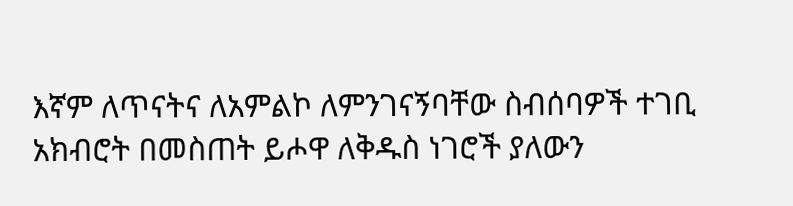እኛም ለጥናትና ለአምልኮ ለምንገናኝባቸው ስብሰባዎች ተገቢ አክብሮት በመስጠት ይሖዋ ለቅዱስ ነገሮች ያለውን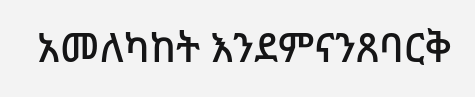አመለካከት እንደምናንጸባርቅ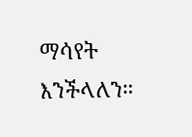ማሳየት እንችላለን።